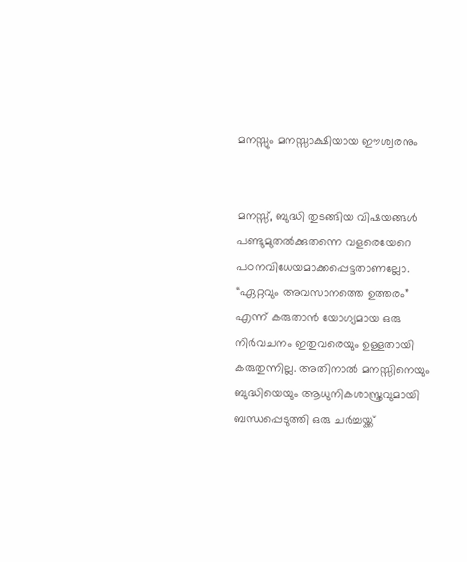മനസ്സും മനസ്സാക്ഷിയായ ഈശ്വരനും


മനസ്സ്, ബുദ്ധി തുടങ്ങിയ വിഷയങ്ങള്‍ പണ്ടുമുതല്‍ക്കുതന്നെ വളരെയേറെ പഠനവിധേയമാക്കപ്പെട്ടതാണല്ലോ. “ഏറ്റവും അവസാനത്തെ ഉത്തരം” എന്ന് കരുതാന്‍ യോഗ്യമായ ഒരു നിര്‍വചനം ഇതുവരെയും ഉള്ളതായി കരുതുന്നില്ല. അതിനാല്‍ മനസ്സിനെയും ബുദ്ധിയെയും ആധുനികശാസ്ത്രവുമായി ബന്ധപ്പെടുത്തി ഒരു ചര്‍ച്ചയ്ക്ക്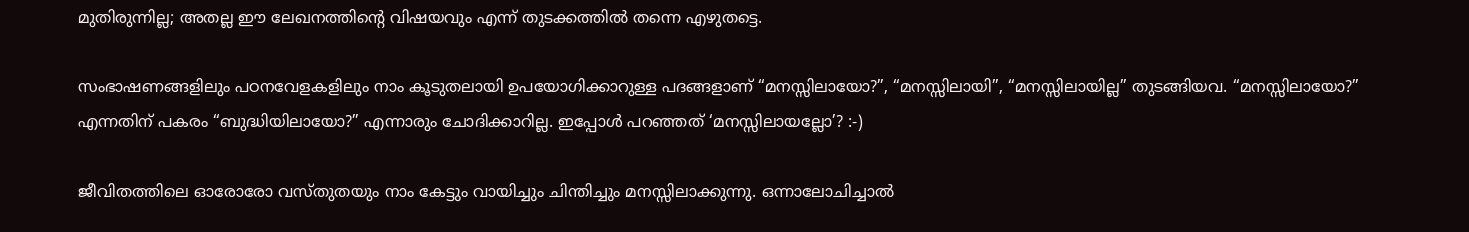മുതിരുന്നില്ല; അതല്ല ഈ ലേഖനത്തിന്റെ വിഷയവും എന്ന് തുടക്കത്തില്‍ തന്നെ എഴുതട്ടെ.

സംഭാഷണങ്ങളിലും പഠനവേളകളിലും ന‍ാം കൂടുതലായി ഉപയോഗിക്കാറുള്ള പദങ്ങളാണ് “മനസ്സിലായോ?”, “മനസ്സിലായി”, “മനസ്സിലായില്ല” തുടങ്ങിയവ. “മനസ്സിലായോ?” എന്നതിന് പകരം “ബുദ്ധിയിലായോ?” എന്നാരും ചോദിക്കാറില്ല. ഇപ്പോള്‍ പറഞ്ഞത് ‘മനസ്സിലായല്ലോ’? :-)

ജീവിതത്തിലെ ഓരോരോ വസ്തുതയും ന‍ാം കേട്ടും വായിച്ചും ചിന്തിച്ചും മനസ്സിലാക്കുന്നു. ഒന്നാലോചിച്ചാല്‍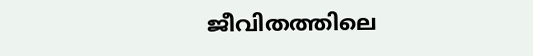ജീവിതത്തിലെ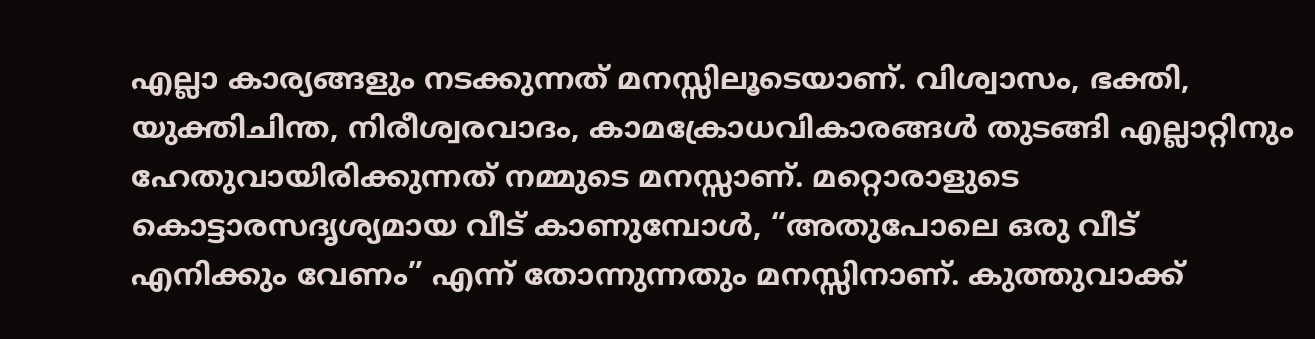എല്ലാ കാര്യങ്ങളും നടക്കുന്നത് മനസ്സിലൂടെയാണ്. വിശ്വാസം, ഭക്തി, യുക്തിചിന്ത, നിരീശ്വരവാദം, കാമക്രോധവികാരങ്ങള്‍ തുടങ്ങി എല്ലാറ്റിനും ഹേതുവായിരിക്കുന്നത് നമ്മുടെ മനസ്സാണ്. മറ്റൊരാളുടെ കൊട്ടാരസദൃശ്യമായ വീട് കാണുമ്പോള്‍, “അതുപോലെ ഒരു വീട് എനിക്കും വേണം” എന്ന് തോന്നുന്നതും മനസ്സിനാണ്‌. കുത്തുവാക്ക്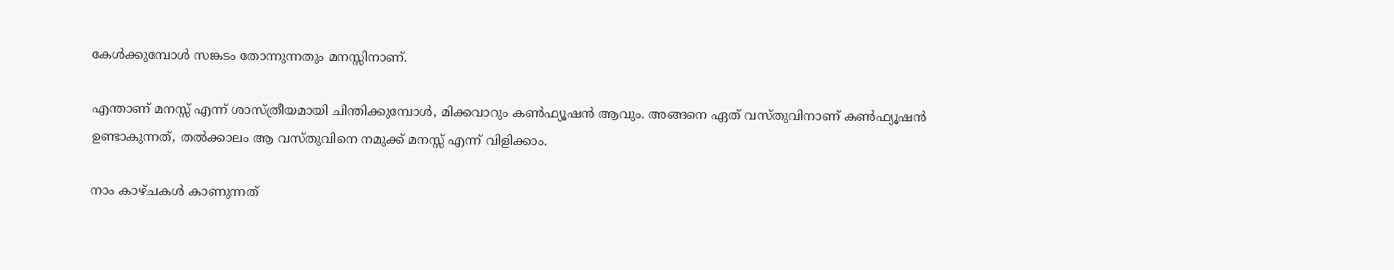കേള്‍ക്കുമ്പോള്‍ സങ്കടം തോന്നുന്നതും മനസ്സിനാണ്‌.

എന്താണ് മനസ്സ് എന്ന് ശാസ്ത്രീയമായി ചിന്തിക്കുമ്പോള്‍, മിക്കവാറും കണ്‍ഫ്യൂഷന്‍ ആവും. അങ്ങനെ ഏത് വസ്തുവിനാണ് കണ്‍ഫ്യൂഷന്‍ ഉണ്ടാകുന്നത്, തല്‍ക്കാലം ആ വസ്തുവിനെ നമുക്ക് മനസ്സ് എന്ന് വിളിക്ക‍ാം.

ന‍ാം കാഴ്ചകള്‍ കാണുന്നത്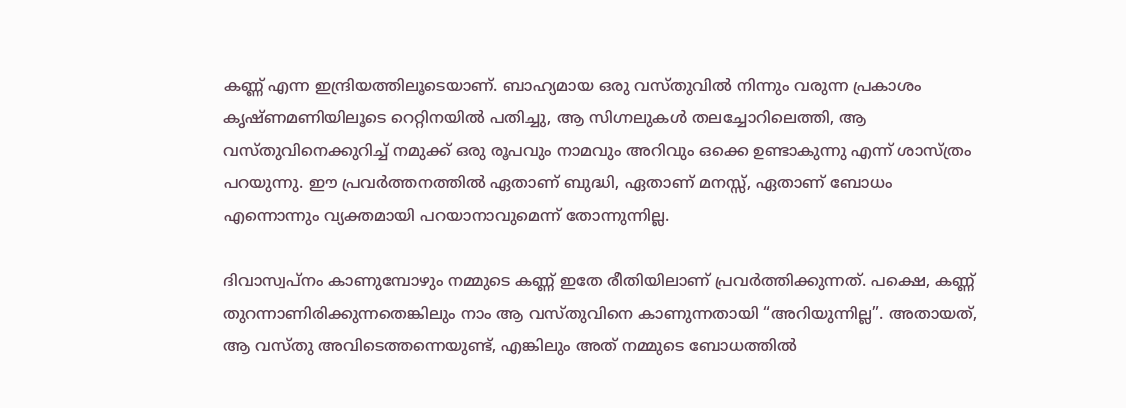കണ്ണ് എന്ന ഇന്ദ്രിയത്തിലൂടെയാണ്. ബാഹ്യമായ ഒരു വസ്തുവില്‍ നിന്നും വരുന്ന പ്രകാശം കൃഷ്ണമണിയിലൂടെ റെറ്റിനയില്‍ പതിച്ചു, ആ സിഗ്നലുകള്‍ തലച്ചോറിലെത്തി, ആ വസ്തുവിനെക്കുറിച്ച് നമുക്ക് ഒരു രൂപവും നാമവും അറിവും ഒക്കെ ഉണ്ടാകുന്നു എന്ന് ശാസ്ത്രം പറയുന്നു. ഈ പ്രവര്‍ത്തനത്തില്‍ ഏതാണ് ബുദ്ധി, ഏതാണ് മനസ്സ്, ഏതാണ് ബോധം എന്നൊന്നും വ്യക്തമായി പറയാനാവുമെന്ന് തോന്നുന്നില്ല.

ദിവാസ്വപ്നം കാണുമ്പോഴും നമ്മുടെ കണ്ണ് ഇതേ രീതിയിലാണ് പ്രവര്‍ത്തിക്കുന്നത്. പക്ഷെ, കണ്ണ് തുറന്നാണിരിക്കുന്നതെങ്കിലും ന‍ാം ആ വസ്തുവിനെ കാണുന്നതായി “അറിയുന്നില്ല”. അതായത്, ആ വസ്തു അവിടെത്തന്നെയുണ്ട്, എങ്കിലും അത് നമ്മുടെ ബോധത്തില്‍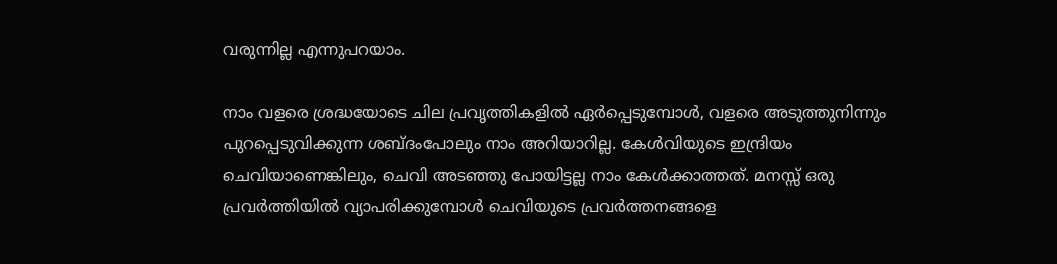വരുന്നില്ല എന്നുപറയ‍ാം.

ന‍ാം വളരെ ശ്രദ്ധയോടെ ചില പ്രവൃത്തികളില്‍ ഏര്‍പ്പെടുമ്പോള്‍, വളരെ അടുത്തുനിന്നും പുറപ്പെടുവിക്കുന്ന ശബ്ദംപോലും ന‍ാം അറിയാറില്ല. കേള്‍വിയുടെ ഇന്ദ്രിയം ചെവിയാണെങ്കിലും, ചെവി അടഞ്ഞു പോയിട്ടല്ല ന‍ാം കേള്‍ക്കാത്തത്. മനസ്സ് ഒരു പ്രവര്‍ത്തിയില്‍ വ്യാപരിക്കുമ്പോള്‍ ചെവിയുടെ പ്രവര്‍ത്തനങ്ങളെ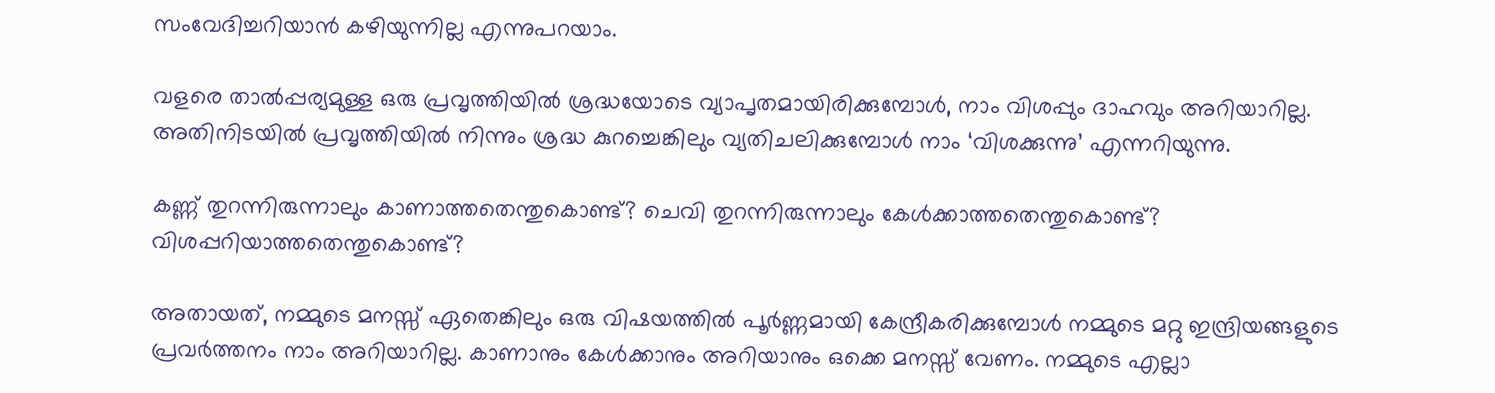സംവേദിച്ചറിയാന്‍ കഴിയുന്നില്ല എന്നുപറയ‍ാം.

വളരെ താല്‍പ്പര്യമുള്ള ഒരു പ്രവൃത്തിയില്‍ ശ്രദ്ധയോടെ വ്യാപൃതമായിരിക്കുമ്പോള്‍, ന‍ാം വിശപ്പും ദാഹവും അറിയാറില്ല. അതിനിടയില്‍ പ്രവൃത്തിയില്‍ നിന്നും ശ്രദ്ധ കുറച്ചെങ്കിലും വ്യതിചലിക്കുമ്പോള്‍ ന‍ാം ‘വിശക്കുന്നു’ എന്നറിയുന്നു.

കണ്ണ് തുറന്നിരുന്നാലും കാണാത്തതെന്തുകൊണ്ട്? ചെവി തുറന്നിരുന്നാലും കേള്‍ക്കാത്തതെന്തുകൊണ്ട്? വിശപ്പറിയാത്തതെന്തുകൊണ്ട്?

അതായത്, നമ്മുടെ മനസ്സ് ഏതെങ്കിലും ഒരു വിഷയത്തില്‍ പൂര്‍ണ്ണമായി കേന്ദ്രീകരിക്കുമ്പോള്‍ നമ്മുടെ മറ്റു ഇന്ദ്രിയങ്ങളുടെ പ്രവര്‍ത്തനം ന‍ാം അറിയാറില്ല. കാണാനും കേള്‍ക്കാനും അറിയാനും ഒക്കെ മനസ്സ് വേണം. നമ്മുടെ എല്ലാ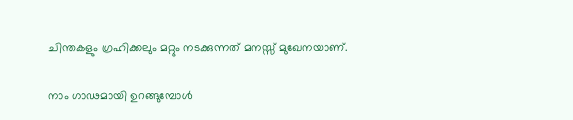ചിന്തകളും ഗ്രഹിക്കലും മറ്റും നടക്കുന്നത് മനസ്സ് മുഖേനയാണ്.

ന‍ാം ഗാഢമായി ഉറങ്ങുമ്പോള്‍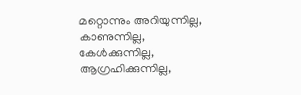മറ്റൊന്നും അറിയുന്നില്ല, കാണുന്നില്ല, കേള്‍ക്കുന്നില്ല, ആഗ്രഹിക്കുന്നില്ല,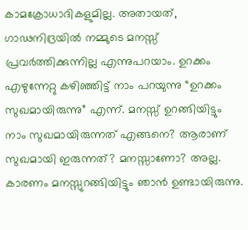കാമക്രോധാദികളുമില്ല. അതായത്, ഗാഢനിദ്രയില്‍ നമ്മുടെ മനസ്സ് പ്രവര്‍ത്തിക്കുന്നില്ല എന്നുപറയ‍ാം. ഉറക്കം എഴുന്നേറ്റു കഴിഞ്ഞിട്ട് ന‍ാം പറയുന്നു “ഉറക്കം സുഖമായിരുന്നു” എന്ന്. മനസ്സ് ഉറങ്ങിയിട്ടും ന‍ാം സുഖമായിരുന്നത് എങ്ങനെ? ആരാണ് സുഖമായി ഇരുന്നത്? മനസ്സാണോ? അല്ല. കാരണം മനസ്സുറങ്ങിയിട്ടും ഞാന്‍ ഉണ്ടായിരുന്നു.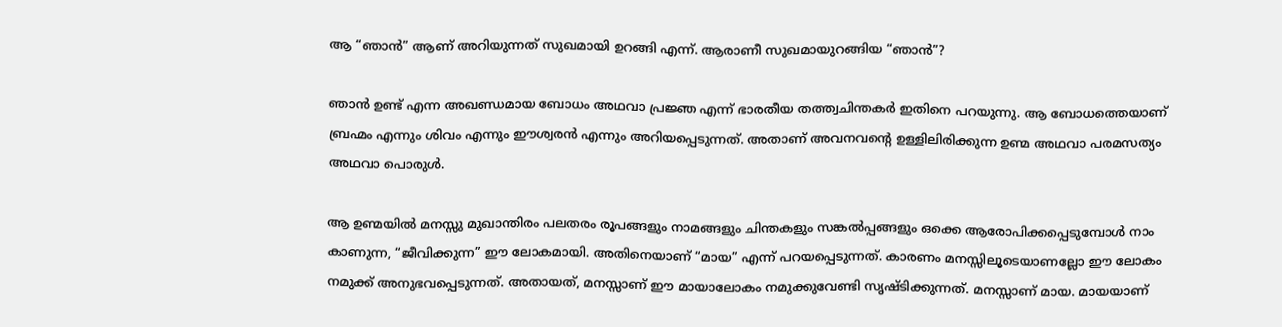ആ “ഞാന്‍” ആണ് അറിയുന്നത് സുഖമായി ഉറങ്ങി എന്ന്. ആരാണീ സുഖമായുറങ്ങിയ “ഞാന്‍”?

ഞാന്‍ ഉണ്ട് എന്ന അഖണ്ഡമായ ബോധം അഥവാ പ്രജ്ഞ എന്ന് ഭാരതീയ തത്ത്വചിന്തകര്‍ ഇതിനെ പറയുന്നു. ആ ബോധത്തെയാണ് ബ്രഹ്മം എന്നും ശിവം എന്നും ഈശ്വരന്‍ എന്നും അറിയപ്പെടുന്നത്. അതാണ്‌ അവനവന്റെ ഉള്ളിലിരിക്കുന്ന ഉണ്മ അഥവാ പരമസത്യം അഥവാ പൊരുള്‍.

ആ ഉണ്മയില്‍ മനസ്സു മുഖാന്തിരം പലതരം രൂപങ്ങളും നാമങ്ങളും ചിന്തകളും സങ്കല്‍പ്പങ്ങളും ഒക്കെ ആരോപിക്കപ്പെടുമ്പോള്‍ ന‍ാം കാണുന്ന, “ജീവിക്കുന്ന” ഈ ലോകമായി. അതിനെയാണ് “മായ” എന്ന് പറയപ്പെടുന്നത്‌. കാരണം മനസ്സിലൂടെയാണല്ലോ ഈ ലോകം നമുക്ക് അനുഭവപ്പെടുന്നത്. അതായത്, മനസ്സാണ് ഈ മായാലോകം നമുക്കുവേണ്ടി സൃഷ്ടിക്കുന്നത്. മനസ്സാണ് മായ. മായയാണ്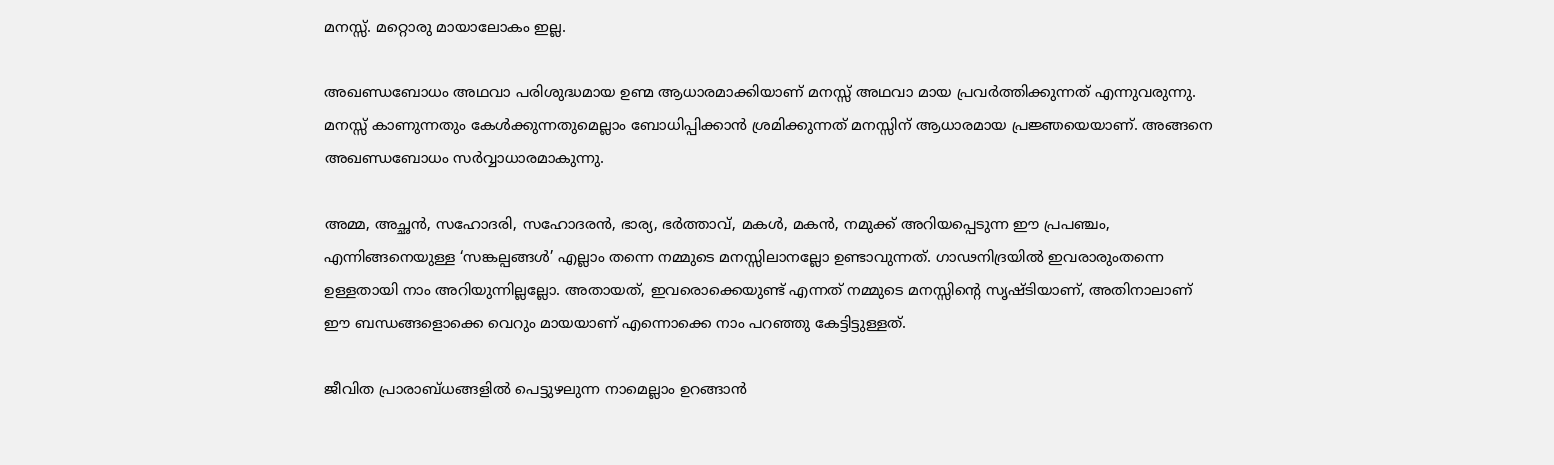മനസ്സ്. മറ്റൊരു മായാലോകം ഇല്ല.

അഖണ്ഡബോധം അഥവാ പരിശുദ്ധമായ ഉണ്മ ആധാരമാക്കിയാണ് മനസ്സ് അഥവാ മായ പ്രവര്‍ത്തിക്കുന്നത് എന്നുവരുന്നു. മനസ്സ് കാണുന്നതും കേള്‍ക്കുന്നതുമെല്ല‍ാം ബോധിപ്പിക്കാന്‍ ശ്രമിക്കുന്നത് മനസ്സിന് ആധാരമായ പ്രജ്ഞയെയാണ്. അങ്ങനെ അഖണ്ഡബോധം സര്‍വ്വാധാരമാകുന്നു.

അമ്മ, അച്ഛന്‍, സഹോദരി, സഹോദരന്‍, ഭാര്യ, ഭര്‍ത്താവ്, മകള്‍, മകന്‍, നമുക്ക് അറിയപ്പെടുന്ന ഈ പ്രപഞ്ചം, എന്നിങ്ങനെയുള്ള ‘സങ്കല്പങ്ങള്‍’ എല്ല‍ാം തന്നെ നമ്മുടെ മനസ്സിലാനല്ലോ ഉണ്ടാവുന്നത്. ഗാഢനിദ്രയില്‍ ഇവരാരുംതന്നെ ഉള്ളതായി ന‍ാം അറിയുന്നില്ലല്ലോ. അതായത്, ഇവരൊക്കെയുണ്ട് എന്നത് നമ്മുടെ മനസ്സിന്റെ സൃഷ്ടിയാണ്, അതിനാലാണ് ഈ ബന്ധങ്ങളൊക്കെ വെറും മായയാണ് എന്നൊക്കെ ന‍ാം പറഞ്ഞു കേട്ടിട്ടുള്ളത്.

ജീവിത പ്രാരാബ്ധങ്ങളില്‍ പെട്ടുഴലുന്ന നാമെല്ല‍ാം ഉറങ്ങാന്‍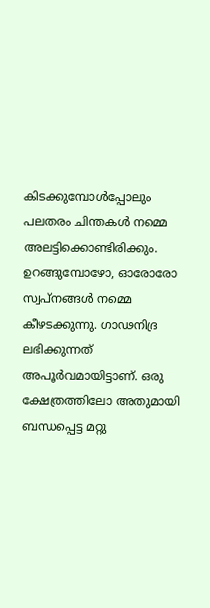കിടക്കുമ്പോള്‍പ്പോലും പലതരം ചിന്തകള്‍ നമ്മെ അലട്ടിക്കൊണ്ടിരിക്കും. ഉറങ്ങുമ്പോഴോ, ഓരോരോ സ്വപ്‌നങ്ങള്‍ നമ്മെ കീഴടക്കുന്നു. ഗാഢനിദ്ര ലഭിക്കുന്നത്‌ അപൂര്‍വമായിട്ടാണ്. ഒരു ക്ഷേത്രത്തിലോ അതുമായി ബന്ധപ്പെട്ട മറ്റു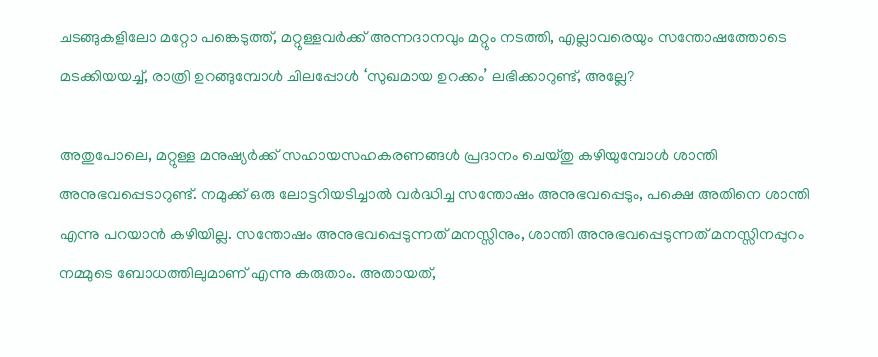ചടങ്ങുകളിലോ മറ്റോ പങ്കെടുത്ത്, മറ്റുള്ളവര്‍ക്ക് അന്നദാനവും മറ്റും നടത്തി, എല്ലാവരെയും സന്തോഷത്തോടെ മടക്കിയയച്ച്, രാത്രി ഉറങ്ങുമ്പോള്‍ ചിലപ്പോള്‍ ‘സുഖമായ ഉറക്കം’ ലഭിക്കാറുണ്ട്, അല്ലേ?

അതുപോലെ, മറ്റുള്ള മനുഷ്യര്‍ക്ക്‌ സഹായസഹകരണങ്ങള്‍ പ്രദാനം ചെയ്തു കഴിയുമ്പോള്‍ ശാന്തി അനുഭവപ്പെടാറുണ്ട്. നമുക്ക് ഒരു ലോട്ടറിയടിച്ചാല്‍ വര്‍ദ്ധിച്ച സന്തോഷം അനുഭവപ്പെടും, പക്ഷെ അതിനെ ശാന്തി എന്നു പറയാന്‍ കഴിയില്ല. സന്തോഷം അനുഭവപ്പെടുന്നത് മനസ്സിനും, ശാന്തി അനുഭവപ്പെടുന്നത് മനസ്സിനപ്പുറം നമ്മുടെ ബോധത്തിലുമാണ് എന്നു കരുത‍ാം. അതായത്,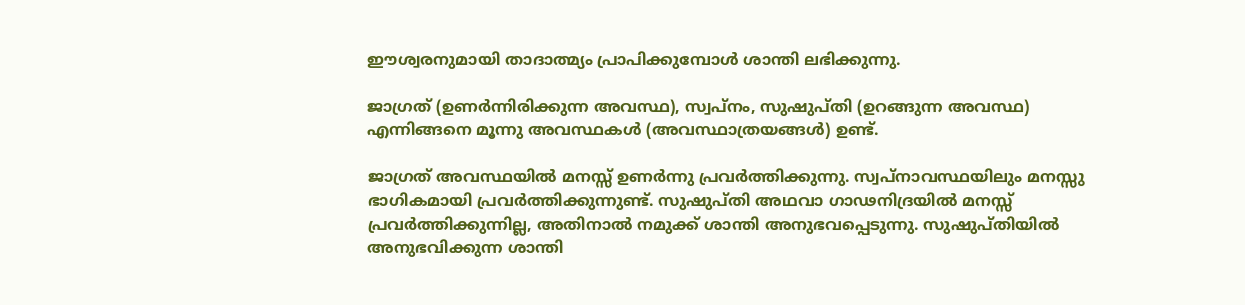ഈശ്വരനുമായി താദാത്മ്യം പ്രാപിക്കുമ്പോള്‍ ശാന്തി ലഭിക്കുന്നു.

ജാഗ്രത് (ഉണര്‍ന്നിരിക്കുന്ന അവസ്ഥ), സ്വപ്നം, സുഷുപ്തി (ഉറങ്ങുന്ന അവസ്ഥ) എന്നിങ്ങനെ മൂന്നു അവസ്ഥകള്‍ (അവസ്ഥാത്രയങ്ങള്‍) ഉണ്ട്.

ജാഗ്രത് അവസ്ഥയില്‍ മനസ്സ് ഉണര്‍ന്നു പ്രവര്‍ത്തിക്കുന്നു. സ്വപ്നാവസ്ഥയിലും മനസ്സു ഭാഗികമായി പ്രവര്‍ത്തിക്കുന്നുണ്ട്. സുഷുപ്തി അഥവാ ഗാഢനിദ്രയില്‍ മനസ്സ് പ്രവര്‍ത്തിക്കുന്നില്ല, അതിനാല്‍ നമുക്ക് ശാന്തി അനുഭവപ്പെടുന്നു. സുഷുപ്തിയില്‍ അനുഭവിക്കുന്ന ശാന്തി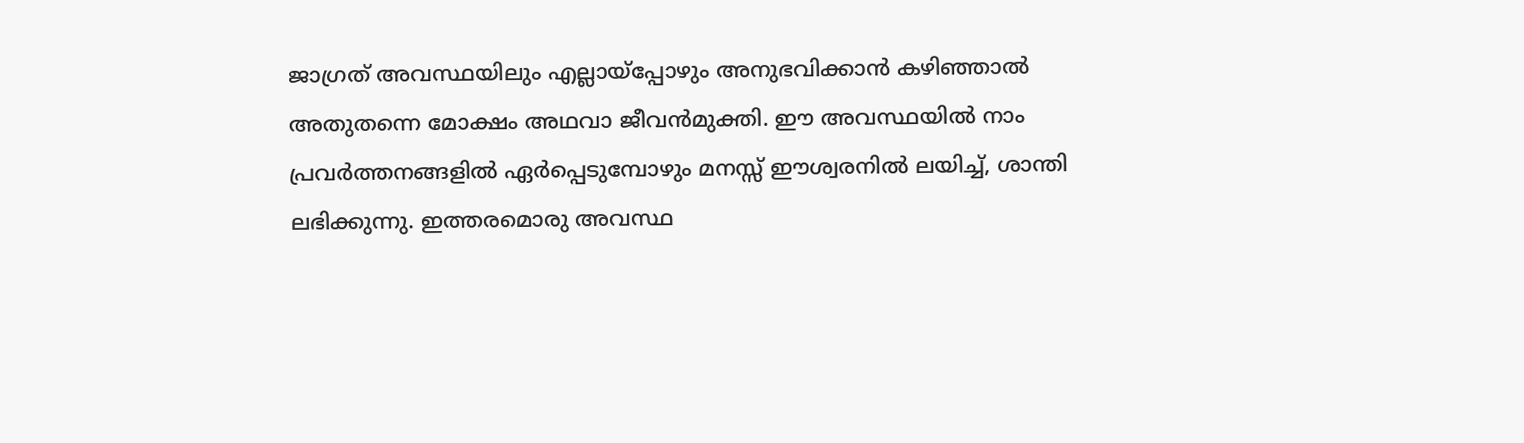ജാഗ്രത് അവസ്ഥയിലും എല്ലായ്പ്പോഴും അനുഭവിക്കാന്‍ കഴിഞ്ഞാല്‍ അതുതന്നെ മോക്ഷം അഥവാ ജീവന്‍മുക്തി. ഈ അവസ്ഥയില്‍ ന‍ാം പ്രവര്‍ത്തനങ്ങളില്‍ ഏര്‍പ്പെടുമ്പോഴും മനസ്സ് ഈശ്വരനില്‍ ലയിച്ച്, ശാന്തി ലഭിക്കുന്നു. ഇത്തരമൊരു അവസ്ഥ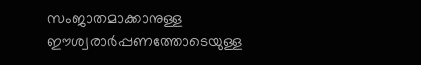സംജാതമാക്കാനുള്ള ഈശ്വരാര്‍പ്പണത്തോടെയുള്ള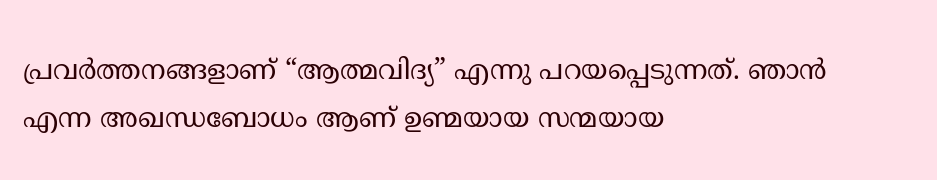പ്രവര്‍ത്തനങ്ങളാണ് “ആത്മവിദ്യ” എന്നു പറയപ്പെടുന്നത്‌. ഞാന്‍ എന്ന അഖന്ധബോധം ആണ് ഉണ്മയായ സന്മയായ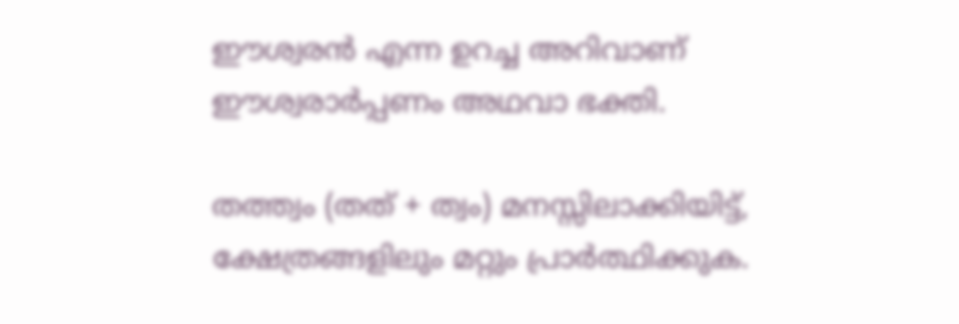ഈശ്വരന്‍ എന്ന ഉറച്ച അറിവാണ്‌ ഈശ്വരാര്‍പ്പണം അഥവാ ഭക്തി.

തത്ത്വം (തത് + ത്വം) മനസ്സിലാക്കിയിട്ട്, ക്ഷേത്രങ്ങളിലും മറ്റും പ്രാര്‍ത്ഥിക്കുക.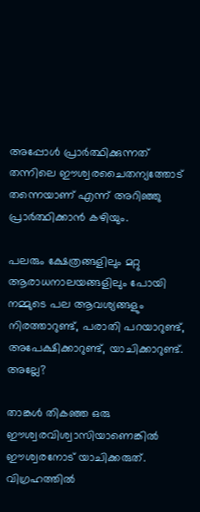അപ്പോള്‍ പ്രാര്‍ത്ഥിക്കുന്നത് തന്നിലെ ഈശ്വരചൈതന്യത്തോട്‌ തന്നെയാണ് എന്ന് അറിഞ്ഞു പ്രാര്‍ത്ഥിക്കാന്‍ കഴിയും.

പലരും ക്ഷേത്രങ്ങളിലും മറ്റു ആരാധനാലയങ്ങളിലും പോയി നമ്മുടെ പല ആവശ്യങ്ങളും നിരത്താറുണ്ട്‌, പരാതി പറയാറുണ്ട്‌, അപേക്ഷിക്കാറുണ്ട്, യാചിക്കാറുണ്ട്. അല്ലേ?

താങ്കള്‍ തികഞ്ഞ ഒരു ഈശ്വരവിശ്വാസിയാണെങ്കില്‍ ഈശ്വരനോട് യാചിക്കരുത്. വിഗ്രഹത്തില്‍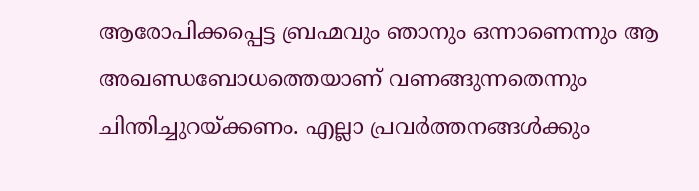ആരോപിക്കപ്പെട്ട ബ്രഹ്മവും ഞാനും ഒന്നാണെന്നും ആ അഖണ്ഡബോധത്തെയാണ് വണങ്ങുന്നതെന്നും ചിന്തിച്ചുറയ്ക്കണം. എല്ലാ പ്രവര്‍ത്തനങ്ങള്‍ക്കും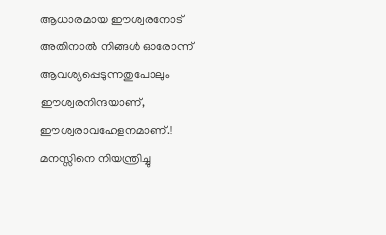ആധാരമായ ഈശ്വരനോട് അതിനാല്‍ നിങ്ങള്‍ ഓരോന്ന് ആവശ്യപ്പെടുന്നതുപോലും ഈശ്വരനിന്ദയാണ്, ഈശ്വരാവഹേളനമാണ്.! മനസ്സിനെ നിയന്ത്രിച്ചു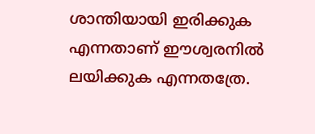ശാന്തിയായി ഇരിക്കുക എന്നതാണ് ഈശ്വരനില്‍ ലയിക്കുക എന്നതത്രേ.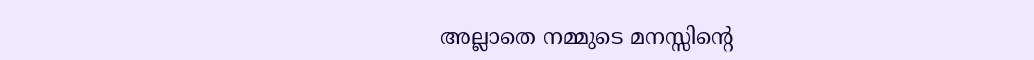അല്ലാതെ നമ്മുടെ മനസ്സിന്റെ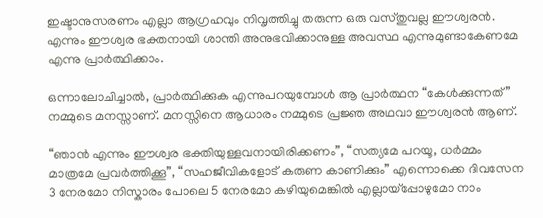ഇഷ്ടാനുസരണം എല്ലാ ആഗ്രഹവും നിവൃത്തിച്ചു തരുന്ന ഒരു വസ്തുവല്ല ഈശ്വരന്‍. എന്നും ഈശ്വര ഭക്തനായി ശാന്തി അനുഭവിക്കാനുള്ള അവസ്ഥ എന്നുമുണ്ടാകേണമേ എന്നു പ്രാര്‍ത്ഥിക്ക‍ാം.

ഒന്നാലോചിച്ചാല്‍, പ്രാര്‍ത്ഥിക്കുക എന്നുപറയുമ്പോള്‍ ആ പ്രാര്‍ത്ഥന “കേള്‍ക്കുന്നത്” നമ്മുടെ മനസ്സാണ്. മനസ്സിനെ ആധാരം നമ്മുടെ പ്രജ്ഞ അഥവാ ഈശ്വരന്‍ ആണ്.

“ഞാന്‍ എന്നും ഈശ്വര ഭക്തിയുള്ളവനായിരിക്കണം”, “സത്യമേ പറയൂ, ധര്‍മ്മം മാത്രമേ പ്രവര്‍ത്തിക്കൂ”, “സഹജീവികളോട് കരുണ കാണിക്കും” എന്നൊക്കെ ദിവസേന 3 നേരമോ നിസ്കാരം പോലെ 5 നേരമോ കഴിയുമെങ്കില്‍ എല്ലായ്പ്പോഴുമോ ന‍ാം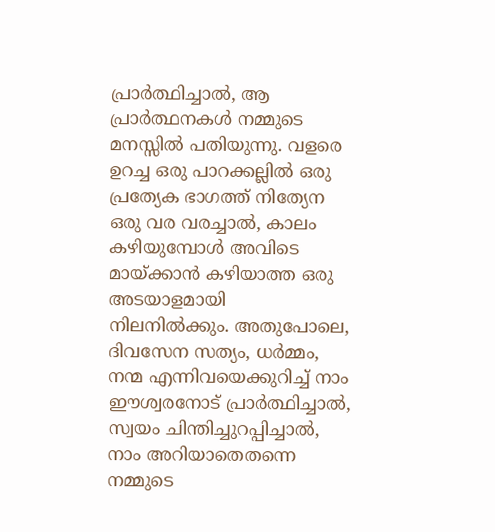പ്രാര്‍ത്ഥിച്ചാല്‍, ആ പ്രാര്‍ത്ഥനകള്‍ നമ്മുടെ മനസ്സില്‍ പതിയുന്നു. വളരെ ഉറച്ച ഒരു പാറക്കല്ലില്‍ ഒരു പ്രത്യേക ഭാഗത്ത് നിത്യേന ഒരു വര വരച്ചാല്‍, കാലം കഴിയുമ്പോള്‍ അവിടെ മായ്ക്കാന്‍ കഴിയാത്ത ഒരു അടയാളമായി നിലനില്‍ക്കും. അതുപോലെ, ദിവസേന സത്യം, ധര്‍മ്മം, നന്മ എന്നിവയെക്കുറിച്ച് ന‍ാം ഈശ്വരനോട് പ്രാര്‍ത്ഥിച്ചാല്‍, സ്വയം ചിന്തിച്ചുറപ്പിച്ചാല്‍, ന‍ാം അറിയാതെതന്നെ നമ്മുടെ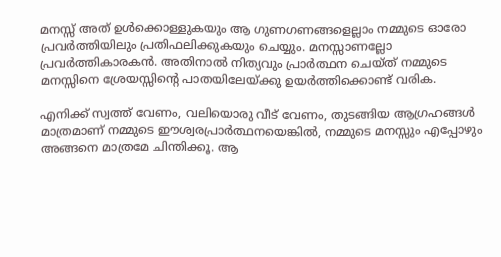മനസ്സ്‌ അത് ഉള്‍ക്കൊള്ളുകയും ആ ഗുണഗണങ്ങളെല്ല‍ാം നമ്മുടെ ഓരോ പ്രവര്‍ത്തിയിലും പ്രതിഫലിക്കുകയും ചെയ്യും. മനസ്സാണല്ലോ പ്രവര്‍ത്തികാരകന്‍. അതിനാല്‍ നിത്യവും പ്രാര്‍ത്ഥന ചെയ്ത് നമ്മുടെ മനസ്സിനെ ശ്രേയസ്സിന്റെ പാതയിലേയ്ക്കു ഉയര്‍ത്തിക്കൊണ്ട് വരിക.

എനിക്ക് സ്വത്ത് വേണം, വലിയൊരു വീട് വേണം, തുടങ്ങിയ ആഗ്രഹങ്ങള്‍ മാത്രമാണ് നമ്മുടെ ഈശ്വരപ്രാര്‍ത്ഥനയെങ്കില്‍, നമ്മുടെ മനസ്സും എപ്പോഴും അങ്ങനെ മാത്രമേ ചിന്തിക്കൂ. ആ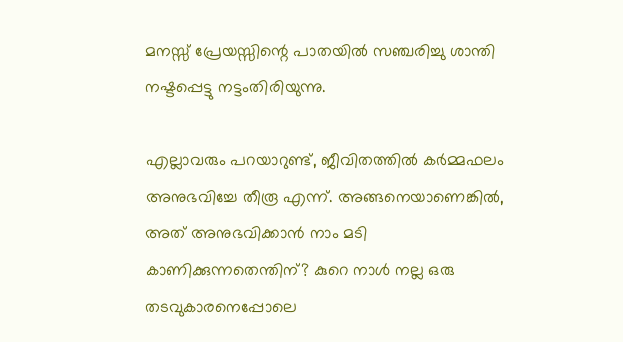മനസ്സ് പ്രേയസ്സിന്റെ പാതയില്‍ സഞ്ചരിച്ചു ശാന്തി നഷ്ടപ്പെട്ടു നട്ടംതിരിയുന്നു.

എല്ലാവരും പറയാറുണ്ട്‌, ജീവിതത്തില്‍ കര്‍മ്മഫലം അനുഭവിച്ചേ തീരൂ എന്ന്. അങ്ങനെയാണെങ്കില്‍, അത് അനുഭവിക്കാന്‍ ന‍ാം മടി കാണിക്കുന്നതെന്തിന്? കുറെ നാള്‍ നല്ല ഒരു തടവുകാരനെപ്പോലെ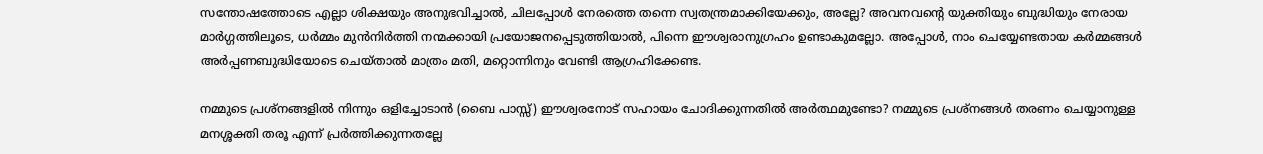സന്തോഷത്തോടെ എല്ലാ ശിക്ഷയും അനുഭവിച്ചാല്‍, ചിലപ്പോള്‍ നേരത്തെ തന്നെ സ്വതന്ത്രമാക്കിയേക്കും, അല്ലേ? അവനവന്റെ യുക്തിയും ബുദ്ധിയും നേരായ മാര്‍ഗ്ഗത്തിലൂടെ, ധര്‍മ്മം മുന്‍നിര്‍ത്തി നന്മക്കായി പ്രയോജനപ്പെടുത്തിയാല്‍, പിന്നെ ഈശ്വരാനുഗ്രഹം ഉണ്ടാകുമല്ലോ. അപ്പോള്‍, ന‍ാം ചെയ്യേണ്ടതായ കര്‍മ്മങ്ങള്‍ അര്‍പ്പണബുദ്ധിയോടെ ചെയ്‌താല്‍ മാത്രം മതി, മറ്റൊന്നിനും വേണ്ടി ആഗ്രഹിക്കേണ്ട.

നമ്മുടെ പ്രശ്നങ്ങളില്‍ നിന്നും ഒളിച്ചോടാന്‍ (ബൈ പാസ്സ്‌) ഈശ്വരനോട് സഹായം ചോദിക്കുന്നതില്‍ അര്‍ത്ഥമുണ്ടോ? നമ്മുടെ പ്രശ്നങ്ങള്‍ തരണം ചെയ്യാനുള്ള മനശ്ശക്തി തരൂ എന്ന് പ്രര്‍ത്തിക്കുന്നതല്ലേ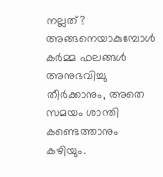നല്ലത്? അങ്ങനെയാകുമ്പോള്‍ കര്‍മ്മ ഫലങ്ങള്‍ അനുഭവിച്ചു തീര്‍ക്കാനും, അതെ സമയം ശാന്തി കണ്ടെത്താനും കഴിയും.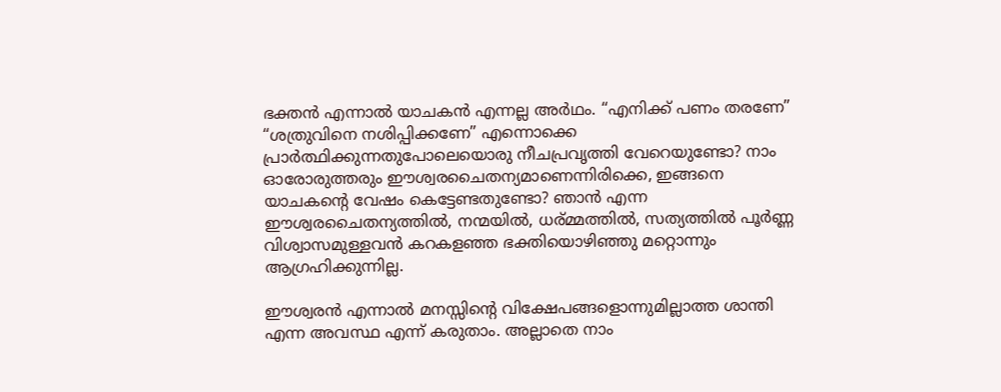ഭക്തന്‍ എന്നാല്‍ യാചകന്‍ എന്നല്ല അര്‍ഥം. “എനിക്ക് പണം തരണേ” “ശത്രുവിനെ നശിപ്പിക്കണേ” എന്നൊക്കെ പ്രാര്‍ത്ഥിക്കുന്നതുപോലെയൊരു നീചപ്രവൃത്തി വേറെയുണ്ടോ? ന‍ാം ഓരോരുത്തരും ഈശ്വരചൈതന്യമാണെന്നിരിക്കെ, ഇങ്ങനെ യാചകന്റെ വേഷം കെട്ടേണ്ടതുണ്ടോ? ഞാന്‍ എന്ന ഈശ്വരചൈതന്യത്തില്‍, നന്മയില്‍, ധര്മ്മത്തില്‍, സത്യത്തില്‍ പൂര്‍ണ്ണ വിശ്വാസമുള്ളവന്‍ കറകളഞ്ഞ ഭക്തിയൊഴിഞ്ഞു മറ്റൊന്നും ആഗ്രഹിക്കുന്നില്ല.

ഈശ്വരന്‍ എന്നാല്‍ മനസ്സിന്റെ വിക്ഷേപങ്ങളൊന്നുമില്ലാത്ത ശാന്തി എന്ന അവസ്ഥ എന്ന് കരുത‍ാം. അല്ലാതെ ന‍ാം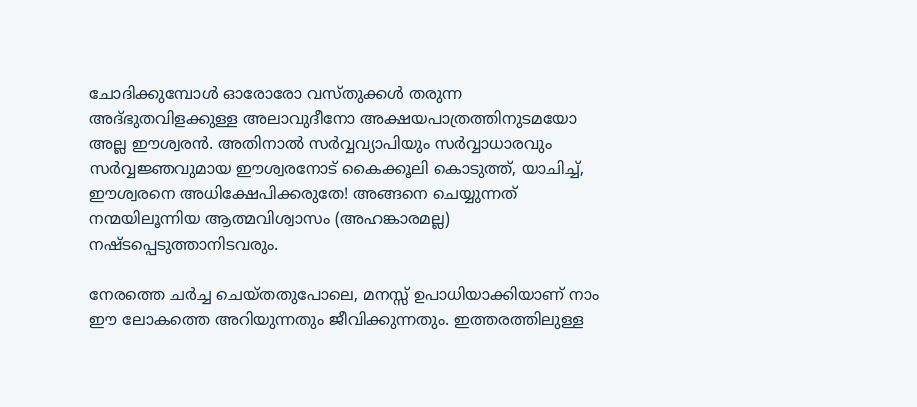ചോദിക്കുമ്പോള്‍ ഓരോരോ വസ്തുക്കള്‍ തരുന്ന അദ്ഭുതവിളക്കുള്ള അലാവുദീനോ അക്ഷയപാത്രത്തിനുടമയോ അല്ല ഈശ്വരന്‍. അതിനാല്‍ സര്‍വ്വവ്യാപിയും സര്‍വ്വാധാരവും സര്‍വ്വജ്ഞവുമായ ഈശ്വരനോട് കൈക്കൂലി കൊടുത്ത്, യാചിച്ച്, ഈശ്വരനെ അധിക്ഷേപിക്കരുതേ! അങ്ങനെ ചെയ്യുന്നത് നന്മയിലൂന്നിയ ആത്മവിശ്വാസം (അഹങ്കാരമല്ല) നഷ്ടപ്പെടുത്താനിടവരും.

നേരത്തെ ചര്‍ച്ച ചെയ്തതുപോലെ, മനസ്സ് ഉപാധിയാക്കിയാണ് ന‍ാം ഈ ലോകത്തെ അറിയുന്നതും ജീവിക്കുന്നതും. ഇത്തരത്തിലുള്ള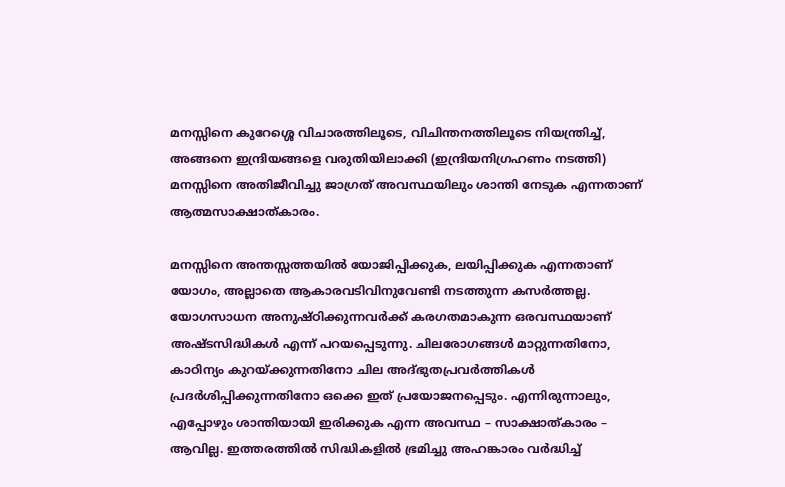മനസ്സിനെ കുറേശ്ശെ വിചാരത്തിലൂടെ, വിചിന്തനത്തിലൂടെ നിയന്ത്രിച്ച്‌, അങ്ങനെ ഇന്ദ്രിയങ്ങളെ വരുതിയിലാക്കി (ഇന്ദ്രിയനിഗ്രഹണം നടത്തി) മനസ്സിനെ അതിജീവിച്ചു ജാഗ്രത് അവസ്ഥയിലും ശാന്തി നേടുക എന്നതാണ് ആത്മസാക്ഷാത്കാരം.

മനസ്സിനെ അന്തസ്സത്തയില്‍ യോജിപ്പിക്കുക, ലയിപ്പിക്കുക എന്നതാണ് യോഗം, അല്ലാതെ ആകാരവടിവിനുവേണ്ടി നടത്തുന്ന കസര്‍ത്തല്ല. യോഗസാധന അനുഷ്ഠിക്കുന്നവര്‍ക്ക് കരഗതമാകുന്ന ഒരവസ്ഥയാണ് അഷ്ടസിദ്ധികള്‍ എന്ന് പറയപ്പെടുന്നു. ചിലരോഗങ്ങള്‍ മാറ്റുന്നതിനോ, കാഠിന്യം കുറയ്ക്കുന്നതിനോ ചില അദ്ഭുതപ്രവര്‍ത്തികള്‍ പ്രദര്‍ശിപ്പിക്കുന്നതിനോ ഒക്കെ ഇത് പ്രയോജനപ്പെടും. എന്നിരുന്നാലും, എപ്പോഴും ശാന്തിയായി ഇരിക്കുക എന്ന അവസ്ഥ – സാക്ഷാത്കാരം – ആവില്ല. ഇത്തരത്തില്‍ സിദ്ധികളില്‍ ഭ്രമിച്ചു അഹങ്കാരം വര്‍ദ്ധിച്ച്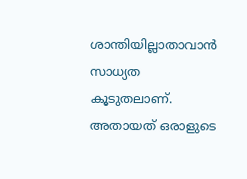ശാന്തിയില്ലാതാവാന്‍ സാധ്യത കൂടുതലാണ്. അതായത് ഒരാളുടെ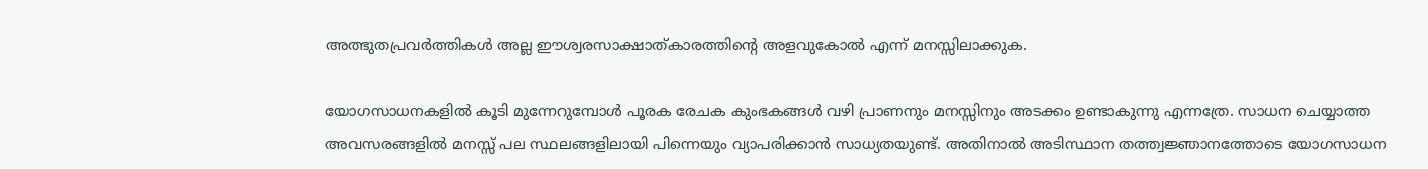അത്ഭുതപ്രവര്‍ത്തികള്‍ അല്ല ഈശ്വരസാക്ഷാത്കാരത്തിന്റെ അളവുകോല്‍ എന്ന് മനസ്സിലാക്കുക.

യോഗസാധനകളില്‍ കൂടി മുന്നേറുമ്പോള്‍ പൂരക രേചക കുംഭകങ്ങള്‍ വഴി പ്രാണനും മനസ്സിനും അടക്കം ഉണ്ടാകുന്നു എന്നത്രേ. സാധന ചെയ്യാത്ത അവസരങ്ങളില്‍ മനസ്സ് പല സ്ഥലങ്ങളിലായി പിന്നെയും വ്യാപരിക്കാന്‍ സാധ്യതയുണ്ട്. അതിനാല്‍ അടിസ്ഥാന തത്ത്വജ്ഞാനത്തോടെ യോഗസാധന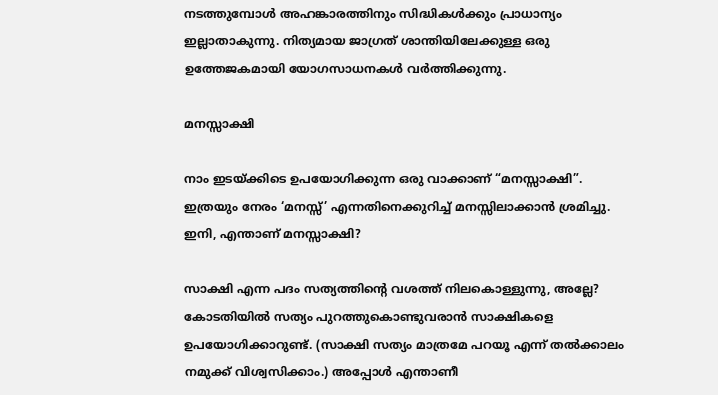നടത്തുമ്പോള്‍ അഹങ്കാരത്തിനും സിദ്ധികള്‍ക്കും പ്രാധാന്യം ഇല്ലാതാകുന്നു. നിത്യമായ ജാഗ്രത്‌ ശാന്തിയിലേക്കുള്ള ഒരു ഉത്തേജകമായി യോഗസാധനകള്‍ വര്‍ത്തിക്കുന്നു.

മനസ്സാക്ഷി

ന‍ാം ഇടയ്ക്കിടെ ഉപയോഗിക്കുന്ന ഒരു വാക്കാണ്‌ “മനസ്സാക്ഷി”. ഇത്രയും നേരം ‘മനസ്സ്’ എന്നതിനെക്കുറിച്ച് മനസ്സിലാക്കാന്‍ ശ്രമിച്ചു. ഇനി, എന്താണ് മനസ്സാക്ഷി?

സാക്ഷി എന്ന പദം സത്യത്തിന്റെ വശത്ത് നിലകൊള്ളുന്നു, അല്ലേ? കോടതിയില്‍ സത്യം പുറത്തുകൊണ്ടുവരാന്‍ സാക്ഷികളെ ഉപയോഗിക്കാറുണ്ട്. (സാക്ഷി സത്യം മാത്രമേ പറയൂ എന്ന് തല്‍ക്കാലം നമുക്ക് വിശ്വസിക്ക‍ാം.) അപ്പോള്‍ എന്താണീ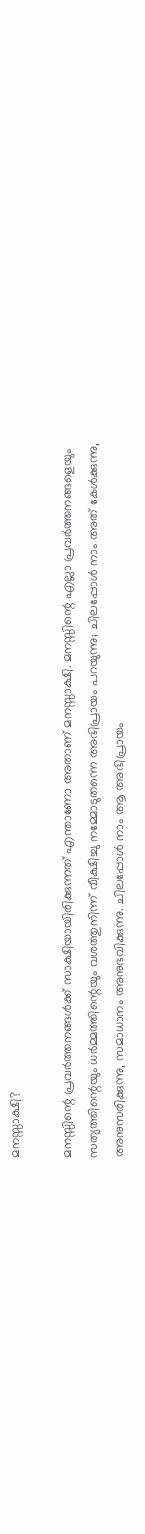മനസ്സാക്ഷി?

മനസ്സിന്റെ പ്രവര്‍ത്തനങ്ങള്‍ക്ക് സാക്ഷിയായിരിക്കുന്നത് എന്താണോ അതാണ്‌ മനസ്സാക്ഷി. മനസ്സിന്റെ എല്ലാ പ്രവര്‍ത്തനങ്ങളെയും സത്യത്തിന്റെയും ധര്‍മ്മത്തിന്റെയും വശത്തുനിന്ന് വീക്ഷിച്ചു നമ്മോടുതന്നെ അഭിപ്രായം പറയുന്നു; ചിലപ്പോള്‍ ന‍ാം അത് കേള്‍ക്കുന്നു, അനുസരിക്കുന്നു, സമാധാനം അനുഭവിക്കുന്നു. ചിലപ്പോള്‍ ന‍ാം ആ അഭിപ്രായം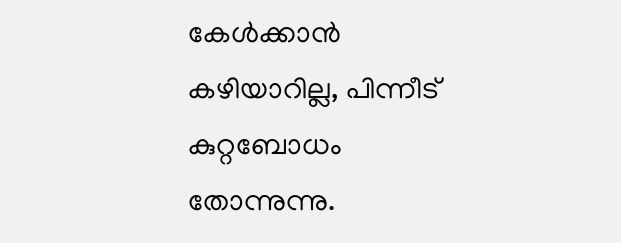കേള്‍ക്കാന്‍ കഴിയാറില്ല, പിന്നീട് കുറ്റബോധം തോന്നുന്നു.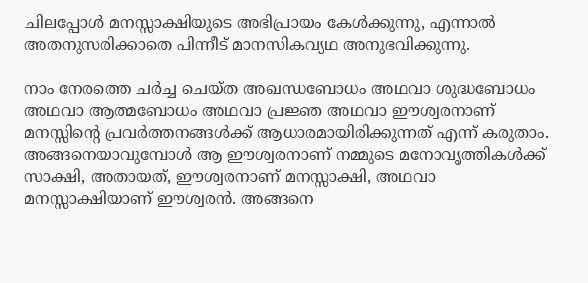ചിലപ്പോള്‍ മനസ്സാക്ഷിയുടെ അഭിപ്രായം കേള്‍ക്കുന്നു, എന്നാല്‍ അതനുസരിക്കാതെ പിന്നീട് മാനസികവ്യഥ അനുഭവിക്കുന്നു.

ന‍ാം നേരത്തെ ചര്‍ച്ച ചെയ്ത അഖന്ധബോധം അഥവാ ശുദ്ധബോധം അഥവാ ആത്മബോധം അഥവാ പ്രജ്ഞ അഥവാ ഈശ്വരനാണ് മനസ്സിന്റെ പ്രവര്‍ത്തനങ്ങള്‍ക്ക് ആധാരമായിരിക്കുന്നത് എന്ന് കരുത‍ാം. അങ്ങനെയാവുമ്പോള്‍ ആ ഈശ്വരനാണ് നമ്മുടെ മനോവൃത്തികള്‍ക്ക് സാക്ഷി, അതായത്, ഈശ്വരനാണ് മനസ്സാക്ഷി, അഥവാ മനസ്സാക്ഷിയാണ് ഈശ്വരന്‍. അങ്ങനെ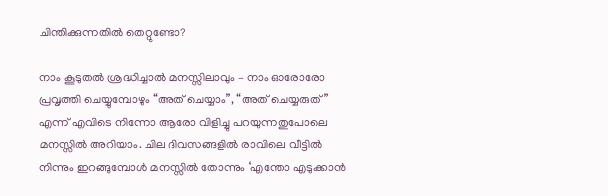ചിന്തിക്കുന്നതില്‍ തെറ്റുണ്ടോ?

ന‍ാം കൂടുതല്‍ ശ്രദ്ധിച്ചാല്‍ മനസ്സിലാവും – ന‍ാം ഓരോരോ പ്രവൃത്തി ചെയ്യുമ്പോഴും “അത് ചെയ്യ‍ാം”, “അത് ചെയ്യരുത്” എന്ന് എവിടെ നിന്നോ ആരോ വിളിച്ചു പറയുന്നതുപോലെ മനസ്സില്‍ അറിയ‍ാം. ചില ദിവസങ്ങളില്‍ രാവിലെ വീട്ടില്‍ നിന്നും ഇറങ്ങുമ്പോള്‍ മനസ്സില്‍ തോന്നും ‘എന്തോ എടുക്കാന്‍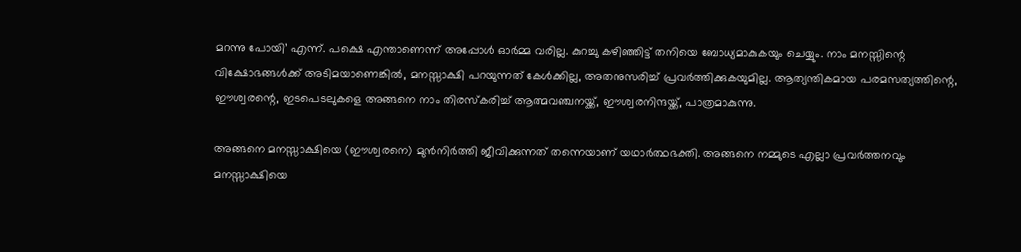മറന്നു പോയി’ എന്ന്. പക്ഷെ എന്താണെന്ന് അപ്പോള്‍ ഓര്‍മ്മ വരില്ല. കുറച്ചു കഴിഞ്ഞിട്ട് തനിയെ ബോധ്യമാകുകയും ചെയ്യും. ന‍ാം മനസ്സിന്റെ വിക്ഷോഭങ്ങള്‍ക്ക് അടിമയാണെങ്കില്‍, മനസ്സാക്ഷി പറയുന്നത് കേള്‍ക്കില്ല, അതനുസരിച്ച് പ്രവര്‍ത്തിക്കുകയുമില്ല. ആത്യന്തികമായ പരമസത്യത്തിന്റെ, ഈശ്വരന്റെ, ഇടപെടലുകളെ അങ്ങനെ ന‍ാം തിരസ്കരിച്ച് ആത്മവഞ്ചനയ്ക്ക്, ഈശ്വരനിന്ദയ്ക്ക്, പാത്രമാകുന്നു.

അങ്ങനെ മനസ്സാക്ഷിയെ (ഈശ്വരനെ) മുന്‍നിര്‍ത്തി ജീവിക്കുന്നത് തന്നെയാണ് യഥാര്‍ത്ഥഭക്തി. അങ്ങനെ നമ്മുടെ എല്ലാ പ്രവര്‍ത്തനവും മനസ്സാക്ഷിയെ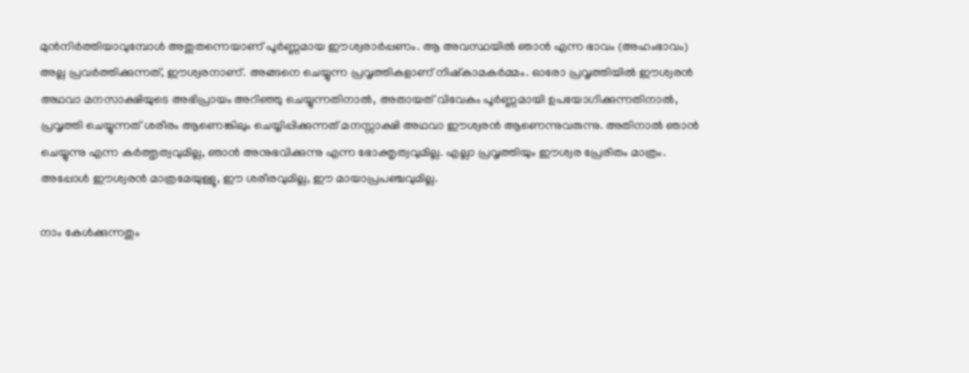മുന്‍നിര്‍ത്തിയാവുമ്പോള്‍ അതുതന്നെയാണ് പൂര്‍ണ്ണമായ ഈശ്വരാര്‍പ്പണം. ആ അവസ്ഥയില്‍ ഞാന്‍ എന്ന ഭാവം (അഹംഭാവം) അല്ല പ്രവര്‍ത്തിക്കുന്നത്, ഈശ്വരനാണ്. അങ്ങനെ ചെയ്യുന്ന പ്രവൃത്തികളാണ് നിഷ്കാമകര്‍മ്മം. ഓരോ പ്രവൃത്തിയില്‍ ഈശ്വരന്‍ അഥവാ മനസാക്ഷിയുടെ അഭിപ്രായം അറിഞ്ഞു ചെയ്യുന്നതിനാല്‍, അതായത് വിവേകം പൂര്‍ണ്ണമായി ഉപയോഗിക്കുന്നതിനാല്‍, പ്രവൃത്തി ചെയ്യുന്നത് ശരീരം ആണെങ്കിലും ചെയ്യിപ്പിക്കുന്നത് മനസ്സാക്ഷി അഥവാ ഈശ്വരന്‍ ആണെന്നുവരുന്നു. അതിനാല്‍ ഞാന്‍ ചെയ്യുന്നു എന്ന കര്‍ത്തൃത്വവുമില്ല, ഞാന്‍ അനുഭവിക്കുന്നു എന്ന ഭോക്തൃത്വവുമില്ല. എല്ലാ പ്രവൃത്തിയും ഈശ്വര പ്രേരിതം മാത്രം. അപ്പോള്‍ ഈശ്വരന്‍ മാത്രമേയുള്ളൂ, ഈ ശരീരവുമില്ല, ഈ മായാപ്രപഞ്ചവുമില്ല.

ന‍ാം കേള്‍ക്കുന്നതും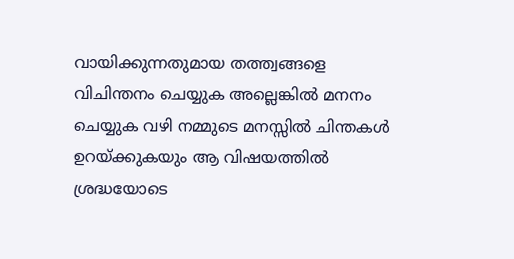വായിക്കുന്നതുമായ തത്ത്വങ്ങളെ വിചിന്തനം ചെയ്യുക അല്ലെങ്കില്‍ മനനം ചെയ്യുക വഴി നമ്മുടെ മനസ്സില്‍ ചിന്തകള്‍ ഉറയ്ക്കുകയും ആ വിഷയത്തില്‍ ശ്രദ്ധയോടെ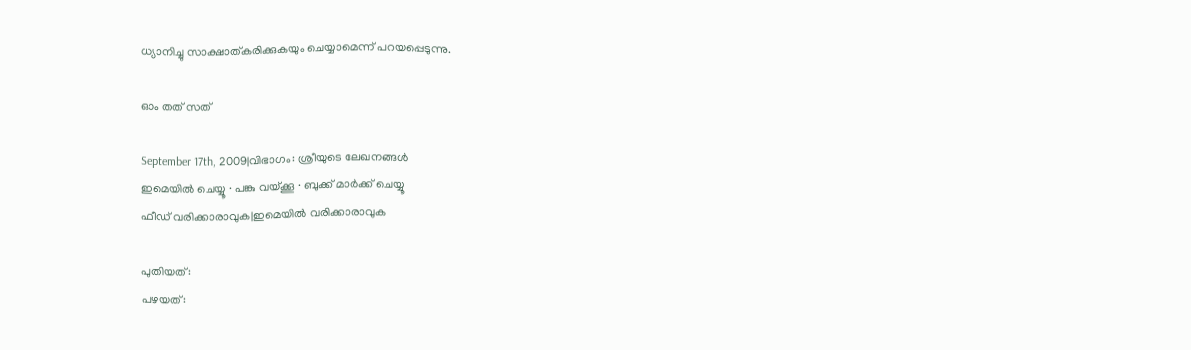ധ്യാനിച്ചു സാക്ഷാത്കരിക്കുകയും ചെയ്യാമെന്ന് പറയപ്പെടുന്നു.

ഓം തത് സത്

September 17th, 2009|വിഭാഗം: ശ്രീയുടെ ലേഖനങ്ങള്‍
ഇമെയില്‍ ചെയ്യൂ · പങ്കു വയ്ക്കൂ · ബുക്ക് മാര്‍ക്ക് ചെയ്യൂ
ഫീഡ് വരിക്കാരാവുക|ഇമെയില്‍ വരിക്കാരാവുക

പുതിയത്:
പഴയത്: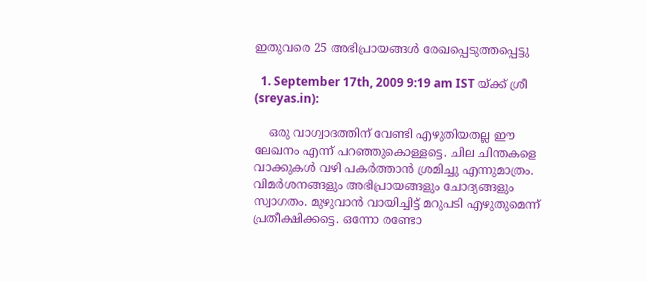ഇതുവരെ 25 അഭിപ്രായങ്ങള്‍ രേഖപ്പെടുത്തപ്പെട്ടു

  1. September 17th, 2009 9:19 am IST യ്ക്ക് ശ്രീ (sreyas.in):

    ഒരു വാഗ്വാദത്തിന് വേണ്ടി എഴുതിയതല്ല ഈ ലേഖനം എന്ന് പറഞ്ഞുകൊള്ളട്ടെ. ചില ചിന്തകളെ വാക്കുകള്‍ വഴി പകര്‍ത്താന്‍ ശ്രമിച്ചു എന്നുമാത്രം. വിമര്‍ശനങ്ങളും അഭിപ്രായങ്ങളും ചോദ്യങ്ങളും സ്വാഗതം. മുഴുവാന്‍ വായിച്ചിട്ട് മറുപടി എഴുതുമെന്ന് പ്രതീക്ഷിക്കട്ടെ. ഒന്നോ രണ്ടോ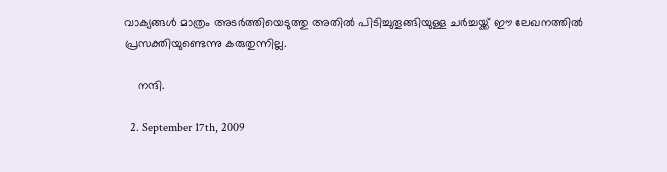വാക്യങ്ങള്‍ മാത്രം അടര്‍ത്തിയെടുത്തു അതില്‍ പിടിച്ചുതൂങ്ങിയുള്ള ചര്‍ച്ചയ്ക്ക് ഈ ലേഖനത്തില്‍ പ്രസക്തിയുണ്ടെന്നു കരുതുന്നില്ല.

    നന്ദി.

  2. September 17th, 2009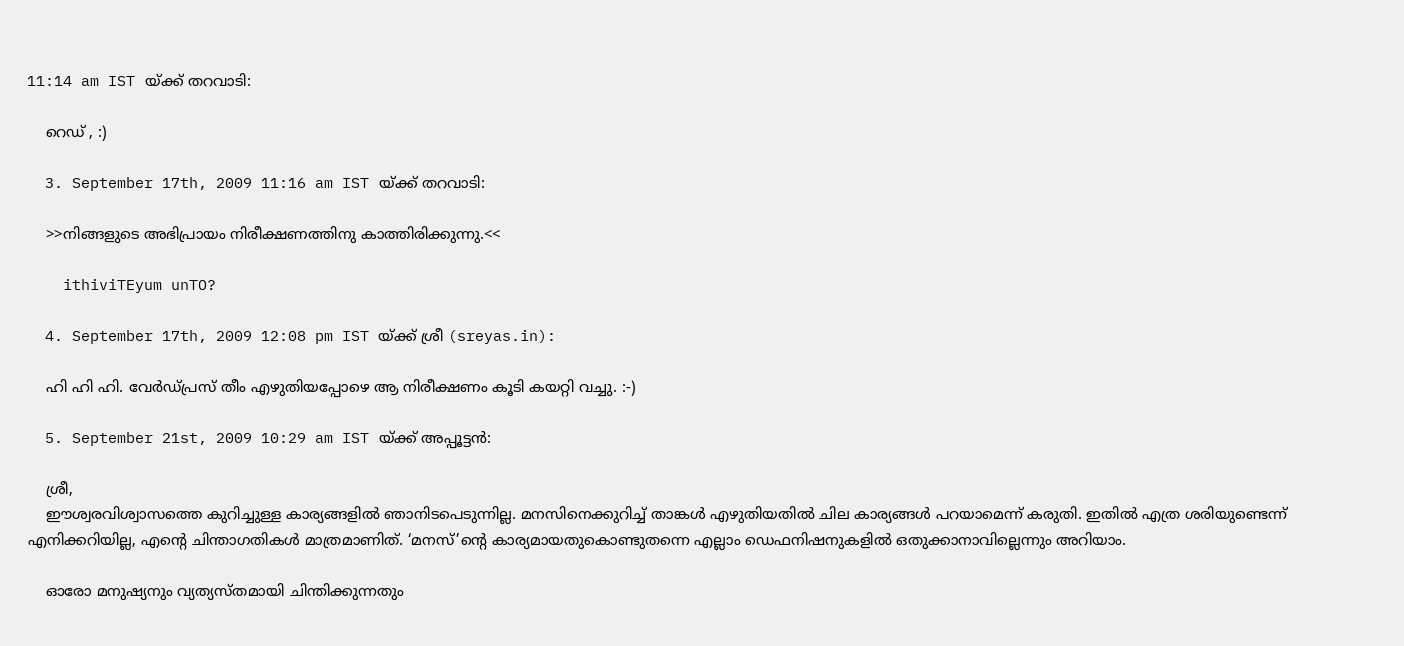11:14 am IST യ്ക്ക് തറവാടി:

    റെഡ് , :)

  3. September 17th, 2009 11:16 am IST യ്ക്ക് തറവാടി:

    >>നിങ്ങളുടെ അഭിപ്രായം നിരീക്ഷണത്തിനു കാത്തിരിക്കുന്നു.<<

    ithiviTEyum unTO?

  4. September 17th, 2009 12:08 pm IST യ്ക്ക് ശ്രീ (sreyas.in):

    ഹി ഹി ഹി. വേര്‍ഡ്‌പ്രസ്‌ തീം എഴുതിയപ്പോഴെ ആ നിരീക്ഷണം കൂടി കയറ്റി വച്ചു. :-)

  5. September 21st, 2009 10:29 am IST യ്ക്ക് അപ്പൂട്ടൻ:

    ശ്രീ,
    ഈശ്വരവിശ്വാസത്തെ കുറിച്ചുള്ള കാര്യങ്ങളിൽ ഞാനിടപെടുന്നില്ല. മനസിനെക്കുറിച്ച്‌ താങ്കൾ എഴുതിയതിൽ ചില കാര്യങ്ങൾ പറയാമെന്ന് കരുതി. ഇതിൽ എത്ര ശരിയുണ്ടെന്ന് എനിക്കറിയില്ല, എന്റെ ചിന്താഗതികൾ മാത്രമാണിത്‌. ‘മനസ്‌’ന്റെ കാര്യമായതുകൊണ്ടുതന്നെ എല്ലാം ഡെഫനിഷനുകളിൽ ഒതുക്കാനാവില്ലെന്നും അറിയാം.

    ഓരോ മനുഷ്യനും വ്യത്യസ്തമായി ചിന്തിക്കുന്നതും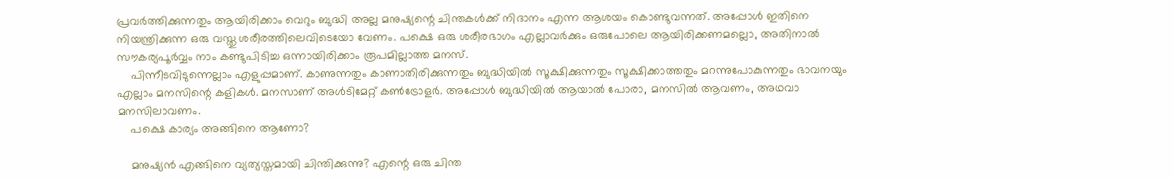പ്രവര്‍ത്തിക്കുന്നതും ആയിരിക്കാം വെറും ബുദ്ധി അല്ല മനുഷ്യന്റെ ചിന്തകൾക്ക്‌ നിദാനം എന്ന ആശയം കൊണ്ടുവന്നത്‌. അപ്പോൾ ഇതിനെ നിയന്ത്രിക്കുന്ന ഒരു വസ്തു ശരീരത്തിലെവിടെയോ വേണം. പക്ഷെ ഒരു ശരീരഭാഗം എല്ലാവര്‍ക്കും ഒരുപോലെ ആയിരിക്കണമല്ലൊ, അതിനാൽ സൗകര്യപൂര്‍വ്വം നാം കണ്ടുപിടിച്ച ഒന്നായിരിക്കാം രൂപമില്ലാത്ത മനസ്‌.
    പിന്നീടവിടുന്നെല്ലാം എളുപ്പമാണ്‌. കാണുന്നതും കാണാതിരിക്കുന്നതും ബുദ്ധിയിൽ സൂക്ഷിക്കുന്നതും സൂക്ഷിക്കാത്തതും മറന്നുപോകുന്നതും ഭാവനയും എല്ലാം മനസിന്റെ കളികൾ. മനസാണ്‌ അൾടിമേറ്റ്‌ കണ്‍ട്രോളര്‍. അപ്പോൾ ബുദ്ധിയിൽ ആയാൽ പോരാ, മനസിൽ ആവണം, അഥവാ മനസിലാവണം.
    പക്ഷെ കാര്യം അങ്ങിനെ ആണോ?

    മനുഷ്യൻ എങ്ങിനെ വ്യത്യസ്തമായി ചിന്തിക്കുന്നു? എന്റെ ഒരു ചിന്ത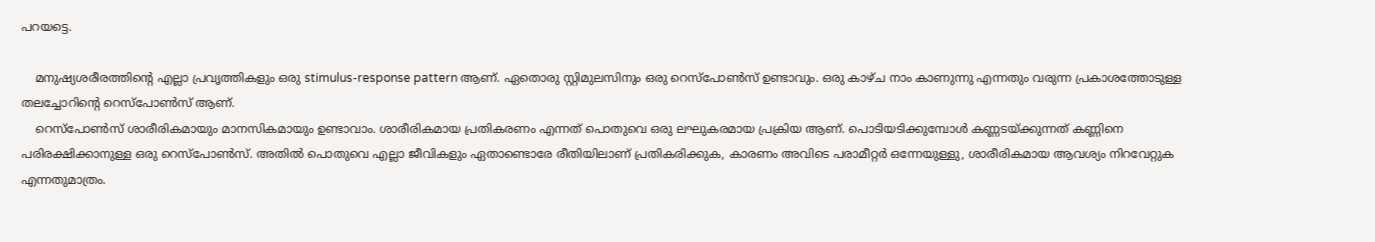പറയട്ടെ.

    മനുഷ്യശരീരത്തിന്റെ എല്ലാ പ്രവൃത്തികളും ഒരു stimulus-response pattern ആണ്‌. ഏതൊരു സ്റ്റിമുലസിനും ഒരു റെസ്പോണ്‍സ്‌ ഉണ്ടാവും. ഒരു കാഴ്ച നാം കാണുന്നു എന്നതും വരുന്ന പ്രകാശത്തോടുള്ള തലച്ചോറിന്റെ റെസ്പോണ്‍സ്‌ ആണ്‌.
    റെസ്പോണ്‍സ്‌ ശാരീരികമായും മാനസികമായും ഉണ്ടാവാം. ശാരീരികമായ പ്രതികരണം എന്നത്‌ പൊതുവെ ഒരു ലഘുകരമായ പ്രക്രിയ ആണ്‌. പൊടിയടിക്കുമ്പോൾ കണ്ണടയ്ക്കുന്നത്‌ കണ്ണിനെ പരിരക്ഷിക്കാനുള്ള ഒരു റെസ്പോണ്‍സ്‌. അതിൽ പൊതുവെ എല്ലാ ജീവികളും ഏതാണ്ടൊരേ രീതിയിലാണ്‌ പ്രതികരിക്കുക, കാരണം അവിടെ പരാമീറ്റര്‍ ഒന്നേയുള്ളു, ശാരീരികമായ ആവശ്യം നിറവേറ്റുക എന്നതുമാത്രം.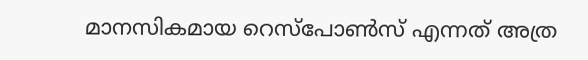മാനസികമായ റെസ്പോണ്‍സ്‌ എന്നത്‌ അത്ര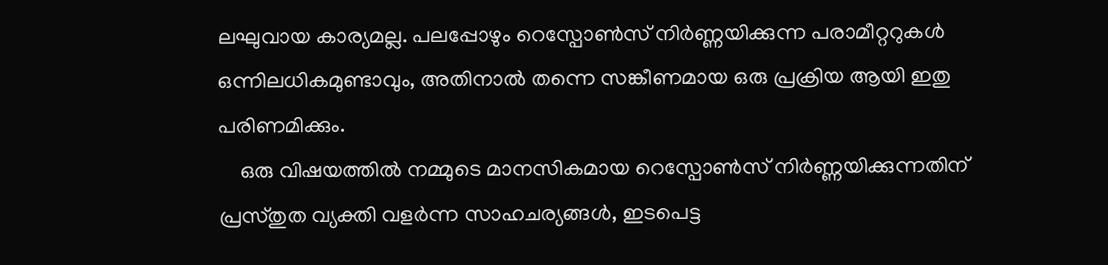ലഘുവായ കാര്യമല്ല. പലപ്പോഴും റെസ്പോണ്‍സ്‌ നിര്‍ണ്ണയിക്കുന്ന പരാമീറ്ററുകൾ ഒന്നിലധികമുണ്ടാവും, അതിനാൽ തന്നെ സങ്കീണമായ ഒരു പ്രക്രിയ ആയി ഇതു പരിണമിക്കും.
    ഒരു വിഷയത്തിൽ നമ്മുടെ മാനസികമായ റെസ്പോണ്‍സ്‌ നിര്‍ണ്ണയിക്കുന്നതിന്‌ പ്രസ്തുത വ്യക്തി വളര്‍ന്ന സാഹചര്യങ്ങൾ, ഇടപെട്ട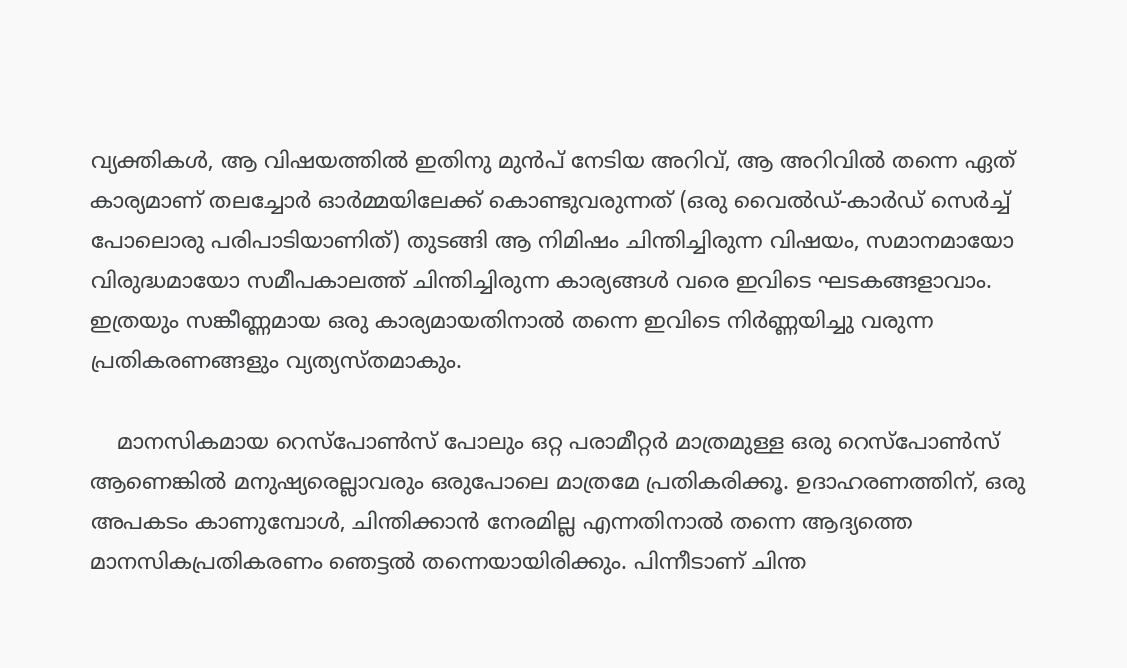വ്യക്തികൾ, ആ വിഷയത്തിൽ ഇതിനു മുൻപ്‌ നേടിയ അറിവ്‌, ആ അറിവിൽ തന്നെ ഏത്‌ കാര്യമാണ്‌ തലച്ചോര്‍ ഓര്‍മ്മയിലേക്ക്‌ കൊണ്ടുവരുന്നത്‌ (ഒരു വൈൽഡ്‌-കാര്‍ഡ്‌ സെര്‍ച്ച്‌ പോലൊരു പരിപാടിയാണിത്‌) തുടങ്ങി ആ നിമിഷം ചിന്തിച്ചിരുന്ന വിഷയം, സമാനമായോ വിരുദ്ധമായോ സമീപകാലത്ത്‌ ചിന്തിച്ചിരുന്ന കാര്യങ്ങൾ വരെ ഇവിടെ ഘടകങ്ങളാവാം. ഇത്രയും സങ്കീണ്ണമായ ഒരു കാര്യമായതിനാൽ തന്നെ ഇവിടെ നിര്‍ണ്ണയിച്ചു വരുന്ന പ്രതികരണങ്ങളും വ്യത്യസ്തമാകും.

    മാനസികമായ റെസ്പോണ്‍സ്‌ പോലും ഒറ്റ പരാമീറ്റര്‍ മാത്രമുള്ള ഒരു റെസ്പോണ്‍സ്‌ ആണെങ്കിൽ മനുഷ്യരെല്ലാവരും ഒരുപോലെ മാത്രമേ പ്രതികരിക്കൂ. ഉദാഹരണത്തിന്‌, ഒരു അപകടം കാണുമ്പോൾ, ചിന്തിക്കാൻ നേരമില്ല എന്നതിനാൽ തന്നെ ആദ്യത്തെ മാനസികപ്രതികരണം ഞെട്ടൽ തന്നെയായിരിക്കും. പിന്നീടാണ്‌ ചിന്ത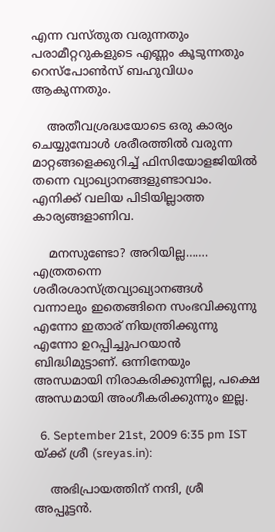എന്ന വസ്തുത വരുന്നതും പരാമീറ്ററുകളുടെ എണ്ണം കൂടുന്നതും റെസ്പോണ്‍സ്‌ ബഹുവിധം ആകുന്നതും.

    അതീവശ്രദ്ധയോടെ ഒരു കാര്യം ചെയ്യുമ്പോൾ ശരീരത്തിൽ വരുന്ന മാറ്റങ്ങളെക്കുറിച്ച്‌ ഫിസിയോളജിയിൽ തന്നെ വ്യാഖ്യാനങ്ങളുണ്ടാവാം. എനിക്ക്‌ വലിയ പിടിയില്ലാത്ത കാര്യങ്ങളാണിവ.

    മനസുണ്ടോ? അറിയില്ല……. എത്രതന്നെ ശരീരശാസ്ത്രവ്യാഖ്യാനങ്ങൾ വന്നാലും ഇതെങ്ങിനെ സംഭവിക്കുന്നു എന്നോ ഇതാര്‌ നിയന്ത്രിക്കുന്നു എന്നോ ഉറപ്പിച്ചുപറയാൻ ബിദ്ധിമുട്ടാണ്‌. ഒന്നിനേയും അന്ധമായി നിരാകരിക്കുന്നില്ല, പക്ഷെ അന്ധമായി അംഗീകരിക്കുന്നും ഇല്ല.

  6. September 21st, 2009 6:35 pm IST യ്ക്ക് ശ്രീ (sreyas.in):

    അഭിപ്രായത്തിന് നന്ദി, ശ്രീ അപ്പൂട്ടന്‍.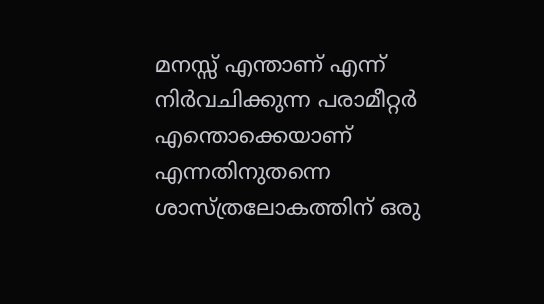മനസ്സ് എന്താണ് എന്ന് നിര്‍വചിക്കുന്ന പരാമീറ്റര്‍ എന്തൊക്കെയാണ് എന്നതിനുതന്നെ ശാസ്ത്രലോകത്തിന് ഒരു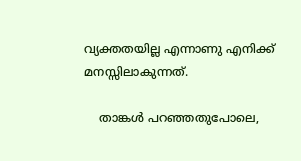വ്യക്തതയില്ല എന്നാണു എനിക്ക് മനസ്സിലാകുന്നത്‌.

    താങ്കള്‍ പറഞ്ഞതുപോലെ,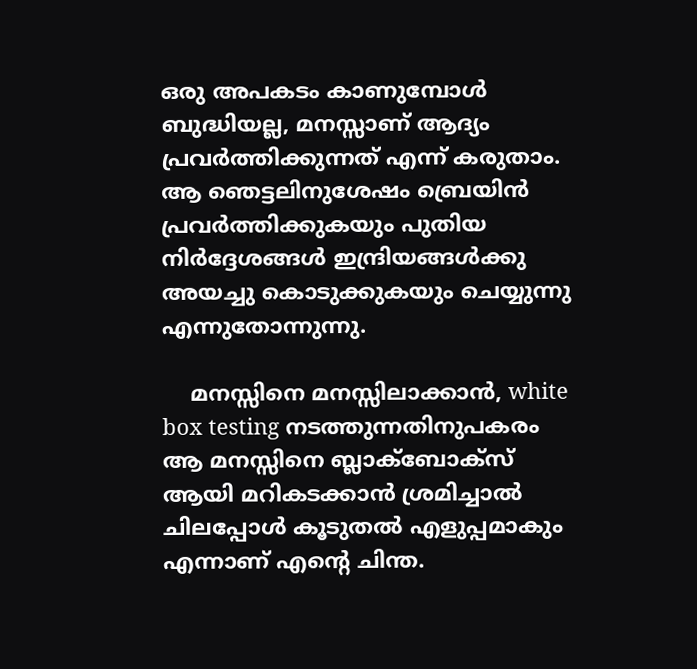ഒരു അപകടം കാണുമ്പോള്‍ ബുദ്ധിയല്ല, മനസ്സാണ് ആദ്യം പ്രവര്‍ത്തിക്കുന്നത് എന്ന് കരുതാം. ആ ഞെട്ടലിനുശേഷം ബ്രെയിന്‍ പ്രവര്‍ത്തിക്കുകയും പുതിയ നിര്‍ദ്ദേശങ്ങള്‍ ഇന്ദ്രിയങ്ങള്‍ക്കു അയച്ചു കൊടുക്കുകയും ചെയ്യുന്നു എന്നുതോന്നുന്നു.

    മനസ്സിനെ മനസ്സിലാക്കാന്‍, white box testing നടത്തുന്നതിനുപകരം ആ മനസ്സിനെ ബ്ലാക്ബോക്സ്‌ ആയി മറികടക്കാന്‍ ശ്രമിച്ചാല്‍ ചിലപ്പോള്‍ കൂടുതല്‍ എളുപ്പമാകും എന്നാണ് എന്റെ ചിന്ത.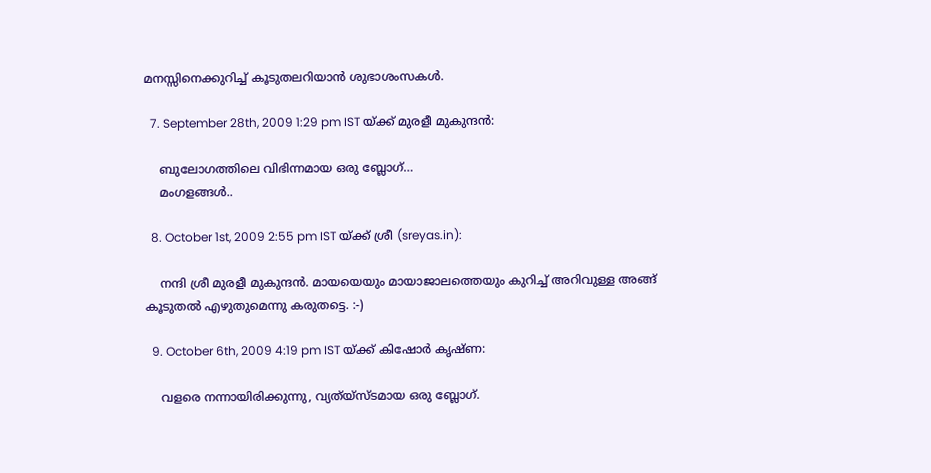മനസ്സിനെക്കുറിച്ച് കൂടുതലറിയാന്‍ ശുഭാശംസകള്‍.

  7. September 28th, 2009 1:29 pm IST യ്ക്ക് മുരളീ മുകുന്ദൻ:

    ബുലോഗത്തിലെ വിഭിന്നമായ ഒരു ബ്ലോഗ്…
    മംഗളങ്ങൾ..

  8. October 1st, 2009 2:55 pm IST യ്ക്ക് ശ്രീ (sreyas.in):

    നന്ദി ശ്രീ മുരളീ മുകുന്ദൻ. മായയെയും മായാജാലത്തെയും കുറിച്ച് അറിവുള്ള അങ്ങ് കൂടുതല്‍ എഴുതുമെന്നു കരുതട്ടെ. :-)

  9. October 6th, 2009 4:19 pm IST യ്ക്ക് കിഷോര്‍ കൃഷ്ണ:

    വളരെ നന്നായിരിക്കുന്നു, വ്യത്യ്സ്ടമായ ഒരു ബ്ലോഗ്‌.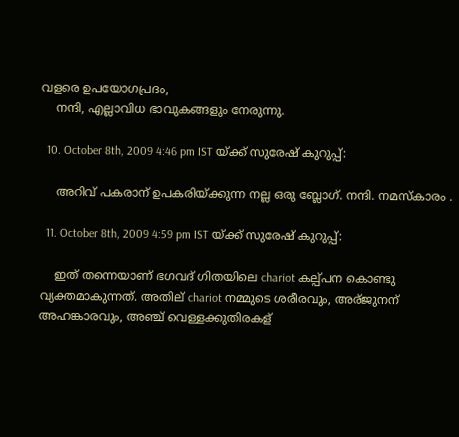വളരെ ഉപയോഗപ്രദം,
    നന്ദി, എല്ലാവിധ ഭാവുകങ്ങളും നേരുന്നു.

  10. October 8th, 2009 4:46 pm IST യ്ക്ക് സുരേഷ് കുറുപ്പ്:

    അറിവ് പകരാന് ഉപകരിയ്ക്കുന്ന നല്ല ഒരു ബ്ലോഗ്. നന്ദി. നമസ്കാരം .

  11. October 8th, 2009 4:59 pm IST യ്ക്ക് സുരേഷ് കുറുപ്പ്:

    ഇത് തന്നെയാണ് ഭഗവദ് ഗിതയിലെ chariot കല്പ്പന കൊണ്ടു വ്യക്തമാകുന്നത്. അതില് chariot നമ്മുടെ ശരീരവും, അര്ജുനന് അഹങ്കാരവും, അഞ്ച് വെള്ളക്കുതിരകള്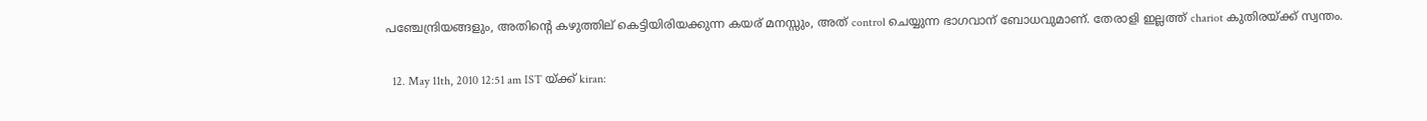പഞ്ചേന്ദ്രിയങ്ങളും, അതിന്റെ കഴുത്തില് കെട്ടിയിരിയക്കുന്ന കയര് മനസ്സും, അത് control ചെയ്യുന്ന ഭാഗവാന് ബോധവുമാണ്. തേരാളി ഇല്ലത്ത് chariot കുതിരയ്ക്ക് സ്വന്തം.

  12. May 11th, 2010 12:51 am IST യ്ക്ക് kiran: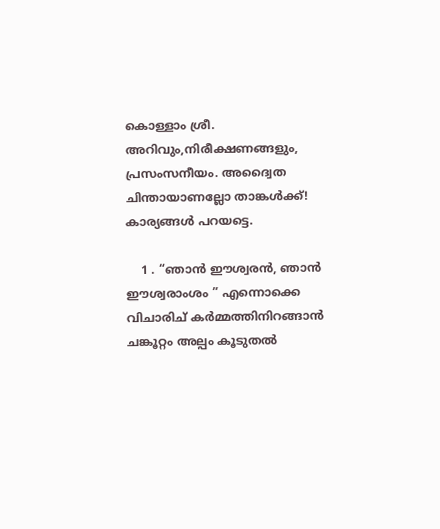കൊള്ളാം ശ്രീ. അറിവും,നിരീക്ഷണങ്ങളും, പ്രസംസനീയം. അദ്വൈത ചിന്തായാണല്ലോ താങ്കള്‍ക്ക്! കാര്യങ്ങള്‍ പറയട്ടെ.

    1 . “ഞാന്‍ ഈശ്വരന്‍, ഞാന്‍ ഈശ്വരാംശം ” എന്നൊക്കെ വിചാരിച് കര്‍മ്മത്തിനിറങ്ങാന്‍ ചങ്കൂറ്റം അല്പം കൂടുതല്‍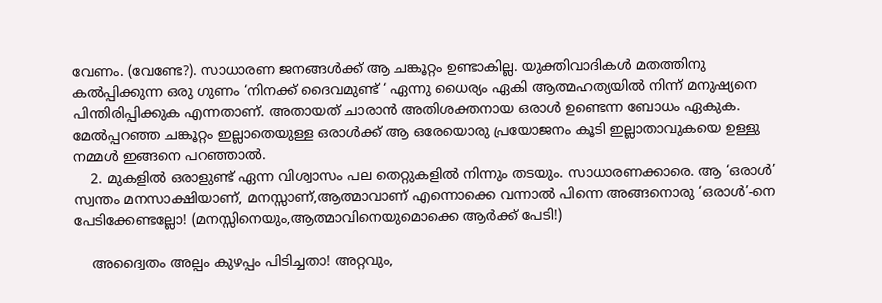വേണം. (വേണ്ടേ?). സാധാരണ ജനങ്ങള്‍ക്ക് ആ ചങ്കൂറ്റം ഉണ്ടാകില്ല. യുക്തിവാദികള്‍ മതത്തിനു കല്‍പ്പിക്കുന്ന ഒരു ഗുണം ‘നിനക്ക് ദൈവമുണ്ട് ‘ ഏന്നു ധൈര്യം ഏകി ആത്മഹത്യയില്‍ നിന്ന് മനുഷ്യനെ പിന്തിരിപ്പിക്കുക എന്നതാണ്. അതായത് ചാരാന്‍ അതിശക്തനായ ഒരാള്‍ ഉണ്ടെന്ന ബോധം ഏകുക. മേല്‍പ്പറഞ്ഞ ചങ്കൂറ്റം ഇല്ലാതെയുള്ള ഒരാള്‍ക്ക് ആ ഒരേയൊരു പ്രയോജനം കൂടി ഇല്ലാതാവുകയെ ഉള്ളു നമ്മള്‍ ഇങ്ങനെ പറഞ്ഞാല്‍.
    2. മുകളില്‍ ഒരാളുണ്ട് ഏന്ന വിശ്വാസം പല തെറ്റുകളില്‍ നിന്നും തടയും. സാധാരണക്കാരെ. ആ ‘ഒരാള്‍’ സ്വന്തം മനസാക്ഷിയാണ്, മനസ്സാണ്,ആത്മാവാണ് എന്നൊക്കെ വന്നാല്‍ പിന്നെ അങ്ങനൊരു ‘ഒരാള്‍’-നെ പേടിക്കേണ്ടല്ലോ! (മനസ്സിനെയും,ആത്മാവിനെയുമൊക്കെ ആര്‍ക്ക് പേടി!)

    അദ്വൈതം അല്പം കുഴപ്പം പിടിച്ചതാ! അറ്റവും,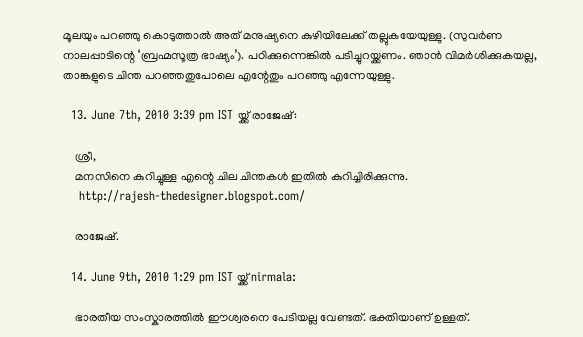മൂലയും പറഞ്ഞു കൊടുത്താല്‍ അത് മനുഷ്യനെ കുഴിയിലേക്ക് തല്ലുകയേയുള്ളു. (സുവര്‍ണ നാലപ്പാടിന്റെ ‘ബ്രഹ്മസൂത്ര ഭാഷ്യം’). പഠിക്കുന്നെങ്കില്‍ പടിച്ചുറയ്ക്കണം. ഞാന്‍ വിമര്‍ശിക്കുകയല്ല, താങ്കളുടെ ചിന്ത പറഞ്ഞതുപോലെ എന്റേതും പറഞ്ഞു എന്നേയുള്ളു.

  13. June 7th, 2010 3:39 pm IST യ്ക്ക് രാജേഷ്:

    ശ്രീ,
    മനസിനെ കുറിച്ചുള്ള എന്റെ ചില ചിന്തകള്‍ ഇതില്‍ കുറിച്ചിരിക്കുന്നു.
    http://rajesh-thedesigner.blogspot.com/

    രാജേഷ്.

  14. June 9th, 2010 1:29 pm IST യ്ക്ക് nirmala:

    ഭാരതീയ സംസ്കാരത്തില്‍ ഈശ്വരനെ പേടിയല്ല വേണ്ടത്. ഭക്തിയാണ് ഉള്ളത്.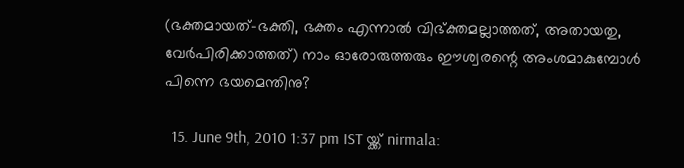(ഭക്തമായത്-ഭക്തി, ഭക്തം എന്നാല്‍ വിഭ്ക്തമല്ലാത്തത്, അതായതു, വേര്‍പിരിക്കാത്തത്‌) നാം ഓരോരുത്തരും ഈശ്വരന്റെ അംശമാകുമ്പോള്‍ പിന്നെ ഭയമെന്തിനു?

  15. June 9th, 2010 1:37 pm IST യ്ക്ക് nirmala: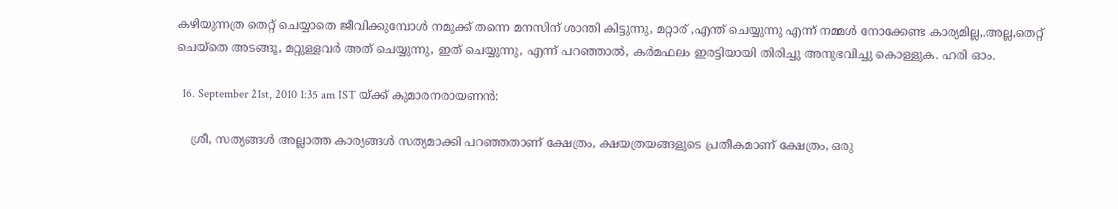കഴിയുന്നത്ര തെറ്റ് ചെയ്യാതെ ജീവിക്കുമ്പോള്‍ നമുക്ക് തന്നെ മനസിന്‌ ശാന്തി കിട്ടുന്നു, മറ്റാര് ,എന്ത് ചെയ്യുന്നു എന്ന് നമ്മള്‍ നോക്കേണ്ട കാര്യമില്ല,.അല്ല,തെറ്റ് ചെയ്തെ അടങ്ങൂ, മറ്റുള്ളവര്‍ അത് ചെയ്യുന്നു, ഇത് ചെയ്യുന്നു, എന്ന് പറഞ്ഞാല്‍, കര്‍മഫലം ഇരട്ടിയായി തിരിച്ചു അനുഭവിച്ചു കൊള്ളുക. ഹരി ഓം.

  16. September 21st, 2010 1:35 am IST യ്ക്ക് കുമാരനരായണന്‍:

    ശ്രീ, സത്യങ്ങള്‍ അല്ലാത്ത കാര്യങ്ങള്‍ സത്യമാക്കി പറഞ്ഞതാണ് ക്ഷേത്രം, ക്ഷയത്രയങ്ങളുടെ പ്രതീകമാണ്‌ ക്ഷേത്രം, ഒരു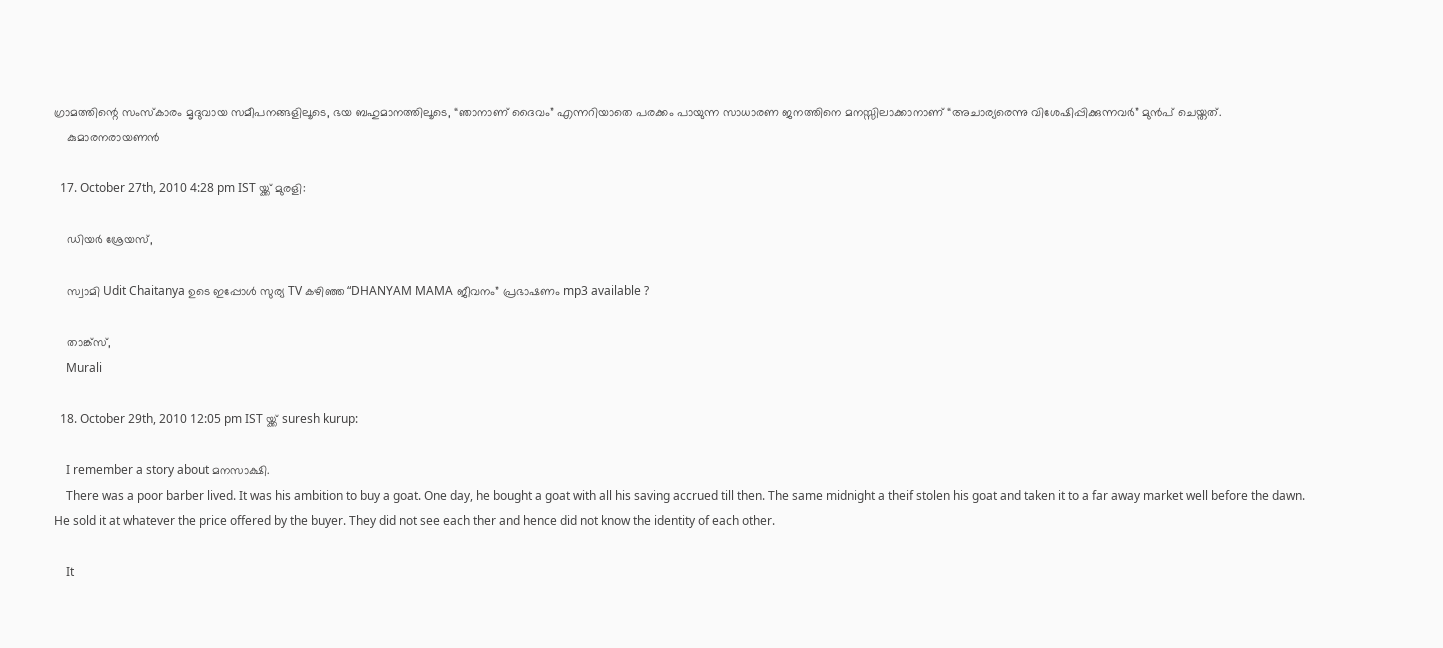ഗ്രാമത്തിന്റെ സംസ്കാരം മൃദുവായ സമീപനങ്ങളിലൂടെ, ഭയ ബഹുമാനത്തിലൂടെ, “ഞാനാണ്‌ ദൈവം” എന്നറിയാതെ പരക്കം പായുന്ന സാധാരണ ജനത്തിനെ മനസ്സിലാക്കാനാണ് “അചാര്യരെന്നു വിശേഷിപ്പിക്കുന്നവര്‍” മുന്‍പ് ചെയ്തത്.
    കുമാരനരായണന്‍

  17. October 27th, 2010 4:28 pm IST യ്ക്ക് മുരളി:

    ഡിയര്‍ ശ്രേയസ്,

    സ്വാമി Udit Chaitanya ഉടെ ഇപ്പോള്‍ സുര്യ TV കഴിഞ്ഞ “DHANYAM MAMA ജീവനം” പ്രഭാഷണം mp3 available ?

    താങ്ക്സ്,
    Murali

  18. October 29th, 2010 12:05 pm IST യ്ക്ക് suresh kurup:

    I remember a story about മനസാക്ഷി.
    There was a poor barber lived. It was his ambition to buy a goat. One day, he bought a goat with all his saving accrued till then. The same midnight a theif stolen his goat and taken it to a far away market well before the dawn. He sold it at whatever the price offered by the buyer. They did not see each ther and hence did not know the identity of each other.

    It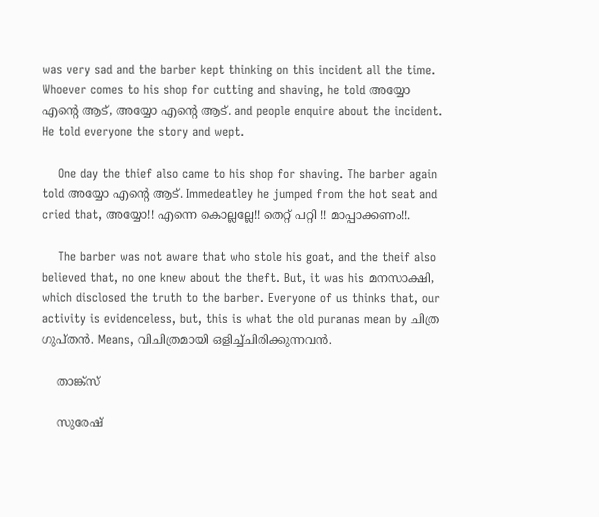was very sad and the barber kept thinking on this incident all the time. Whoever comes to his shop for cutting and shaving, he told അയ്യോ എന്റെ ആട്, അയ്യോ എന്റെ ആട്. and people enquire about the incident. He told everyone the story and wept.

    One day the thief also came to his shop for shaving. The barber again told അയ്യോ എന്റെ ആട്. Immedeatley he jumped from the hot seat and cried that, അയ്യോ!! എന്നെ കൊല്ലല്ലേ!! തെറ്റ് പറ്റി !! മാപ്പാക്കണം!!.

    The barber was not aware that who stole his goat, and the theif also believed that, no one knew about the theft. But, it was his മനസാക്ഷി, which disclosed the truth to the barber. Everyone of us thinks that, our activity is evidenceless, but, this is what the old puranas mean by ചിത്ര ഗുപ്തന്‍. Means, വിചിത്രമായി ഒളിച്ച്ചിരിക്കുന്നവന്‍.

    താങ്ക്സ്

    സുരേഷ്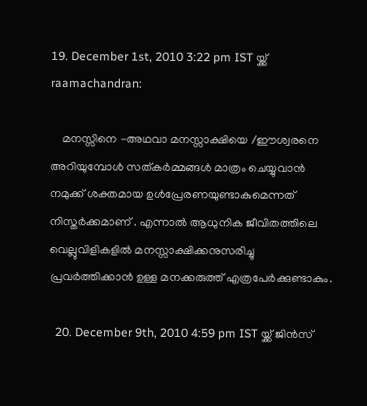19. December 1st, 2010 3:22 pm IST യ്ക്ക് raamachandran:

    മനസ്സിനെ -അഥവാ മനസ്സാക്ഷിയെ /ഈശ്വരനെ അറിയുമ്പോള്‍ സത്കര്‍മ്മങ്ങള്‍ മാത്രം ചെയ്യുവാന്‍ നമുക്ക് ശക്തമായ ഉള്‍പ്രേരണയുണ്ടാകുമെന്നത് നിസ്തര്‍ക്കമാണ് . എന്നാല്‍ ആധുനിക ജീവിതത്തിലെ വെല്ലുവിളികളില്‍ മനസ്സാക്ഷിക്കനുസരിച്ചു പ്രവര്‍ത്തിക്കാന്‍ ഉള്ള മനക്കരുത്ത് എത്രപേര്‍ക്കുണ്ടാകും.

  20. December 9th, 2010 4:59 pm IST യ്ക്ക് ജിന്‍സ്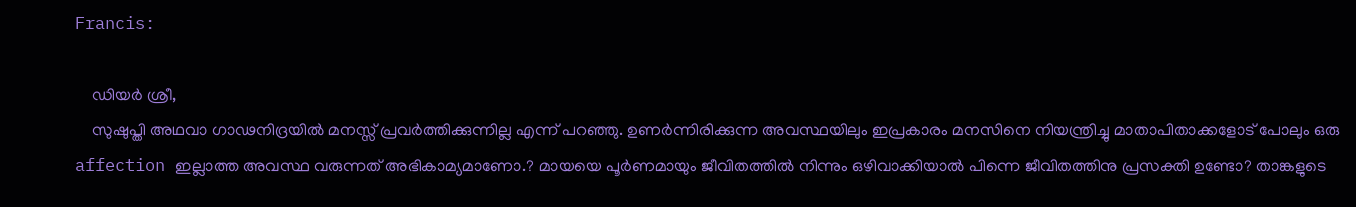Francis:

    ഡിയര്‍ ശ്രീ,
    സുഷുപ്തി അഥവാ ഗാഢനിദ്രയില്‍ മനസ്സ് പ്രവര്‍ത്തിക്കുന്നില്ല എന്ന് പറഞ്ഞു. ഉണര്‍ന്നിരിക്കുന്ന അവസ്ഥയിലും ഇപ്രകാരം മനസിനെ നിയന്ത്രിച്ചു മാതാപിതാക്കളോട് പോലും ഒരു affection ഇല്ലാത്ത അവസ്ഥ വരുന്നത് അഭികാമ്യമാണോ.? മായയെ പൂര്‍ണമായും ജീവിതത്തില്‍ നിന്നും ഒഴിവാക്കിയാല്‍ പിന്നെ ജീവിതത്തിനു പ്രസക്തി ഉണ്ടോ? താങ്കളുടെ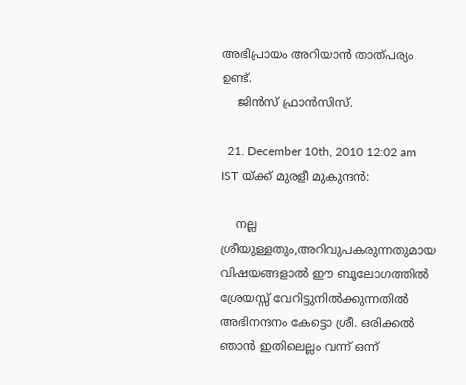അഭിപ്രായം അറിയാന്‍ താത്പര്യം ഉണ്ട്‌.
    ജിന്‍സ് ഫ്രാന്‍സിസ്.

  21. December 10th, 2010 12:02 am IST യ്ക്ക് മുരളീ മുകുന്ദൻ:

    നല്ല ശ്രീയുള്ളതും,അറിവുപകരുന്നതുമായ വിഷയങ്ങളാൽ ഈ ബൂലോഗത്തിൽ ശ്രേയസ്സ് വേറിട്ടുനിൽക്കുന്നതിൽ അഭിനന്ദനം കേട്ടൊ ശ്രീ. ഒരിക്കൽ ഞാൻ ഇതിലെല്ലം വന്ന് ഒന്ന്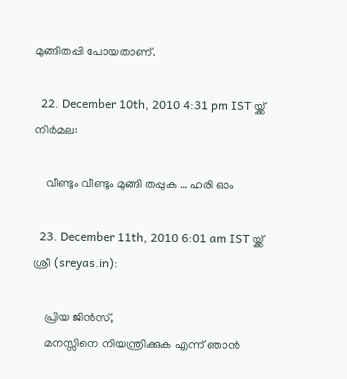മുങ്ങിതപ്പി പോയതാണ്.

  22. December 10th, 2010 4:31 pm IST യ്ക്ക് നിര്‍മല:

    വീണ്ടും വീണ്ടും മുങ്ങി തപ്പുക … ഹരി ഓം

  23. December 11th, 2010 6:01 am IST യ്ക്ക് ശ്രീ (sreyas.in):

    പ്രിയ ജിന്‍സ്‌,
    മനസ്സിനെ നിയന്ത്രിക്കുക എന്ന് ഞാന്‍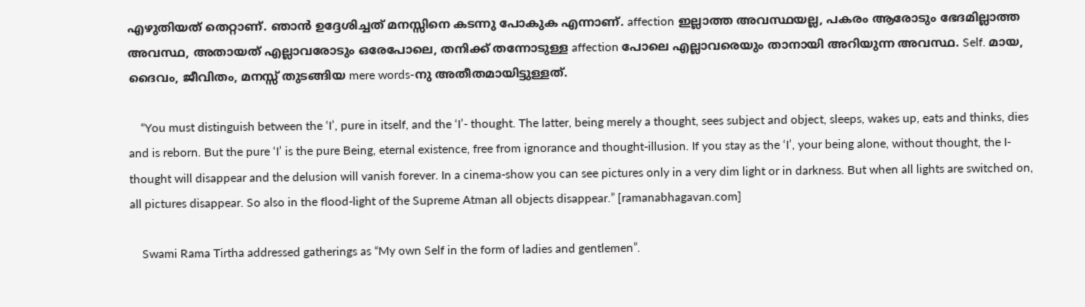എഴുതിയത് തെറ്റാണ്. ഞാന്‍ ഉദ്ദേശിച്ചത് മനസ്സിനെ കടന്നു പോകുക എന്നാണ്. affection ഇല്ലാത്ത അവസ്ഥയല്ല, പകരം ആരോടും ഭേദമില്ലാത്ത അവസ്ഥ, അതായത് എല്ലാവരോടും ഒരേപോലെ, തനിക്ക് തന്നോടുള്ള affection പോലെ എല്ലാവരെയും താനായി അറിയുന്ന അവസ്ഥ. Self. മായ, ദൈവം, ജീവിതം, മനസ്സ് തുടങ്ങിയ mere words-നു അതീതമായിട്ടുള്ളത്.

    “You must distinguish between the ‘I’, pure in itself, and the ‘I’- thought. The latter, being merely a thought, sees subject and object, sleeps, wakes up, eats and thinks, dies and is reborn. But the pure ‘I’ is the pure Being, eternal existence, free from ignorance and thought-illusion. If you stay as the ‘I’, your being alone, without thought, the I-thought will disappear and the delusion will vanish forever. In a cinema-show you can see pictures only in a very dim light or in darkness. But when all lights are switched on, all pictures disappear. So also in the flood-light of the Supreme Atman all objects disappear.” [ramanabhagavan.com]

    Swami Rama Tirtha addressed gatherings as “My own Self in the form of ladies and gentlemen”.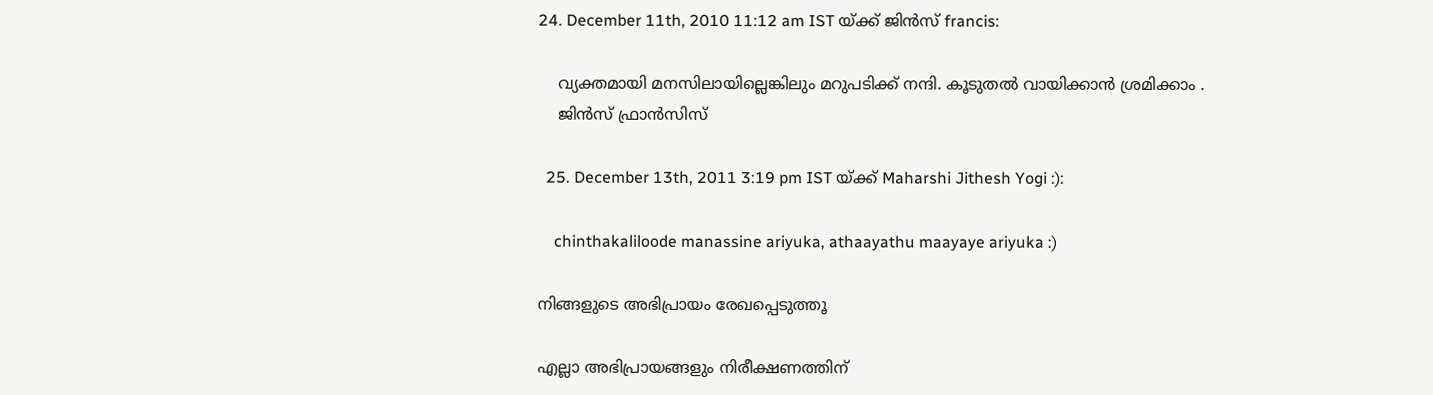24. December 11th, 2010 11:12 am IST യ്ക്ക് ജിന്‍സ് francis:

    വ്യക്തമായി മനസിലായില്ലെങ്കിലും മറുപടിക്ക് നന്ദി. കൂടുതല്‍ വായിക്കാന്‍ ശ്രമിക്കാം .
    ജിന്‍സ് ഫ്രാന്‍സിസ്

  25. December 13th, 2011 3:19 pm IST യ്ക്ക് Maharshi Jithesh Yogi :):

    chinthakaliloode manassine ariyuka, athaayathu maayaye ariyuka :)

നിങ്ങളുടെ അഭിപ്രായം രേഖപ്പെടുത്തൂ

എല്ലാ അഭിപ്രായങ്ങളും നിരീക്ഷണത്തിന്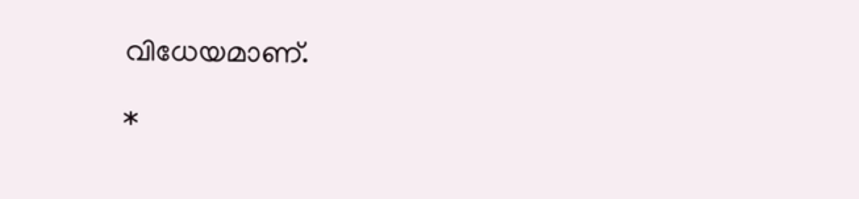വിധേയമാണ്.

*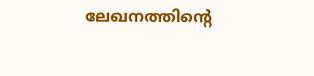ലേഖനത്തിന്‍റെ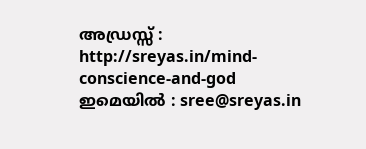അഡ്രസ്സ് : http://sreyas.in/mind-conscience-and-god
ഇമെയില്‍ : sree@sreyas.in